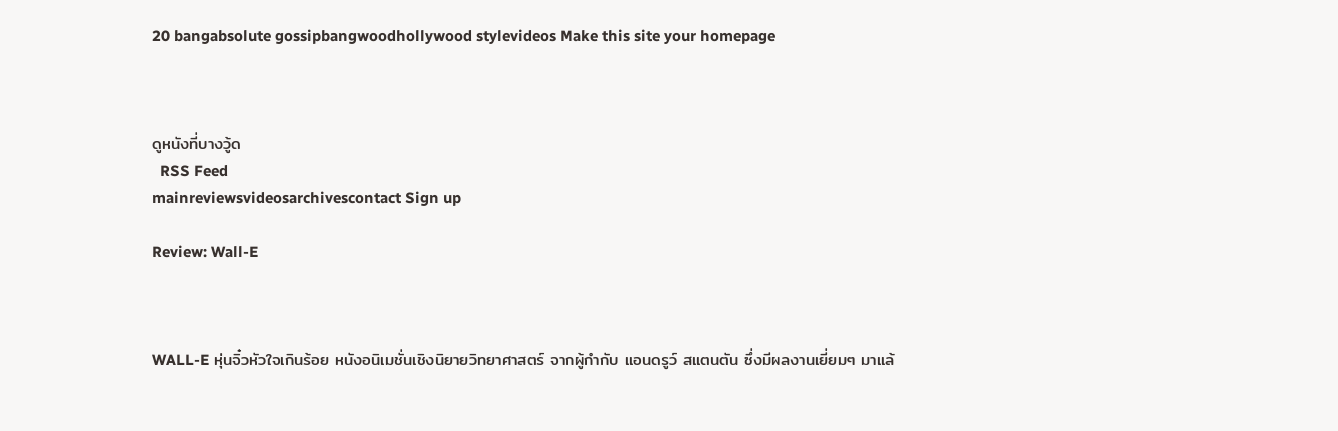20 bangabsolute gossipbangwoodhollywood stylevideos Make this site your homepage



ดูหนังที่บางวู้ด
  RSS Feed
mainreviewsvideosarchivescontact Sign up

Review: Wall-E



WALL-E หุ่นจิ๋วหัวใจเกินร้อย หนังอนิเมชั่นเชิงนิยายวิทยาศาสตร์ จากผู้กำกับ แอนดรูว์ สแตนตัน ซึ่งมีผลงานเยี่ยมๆ มาแล้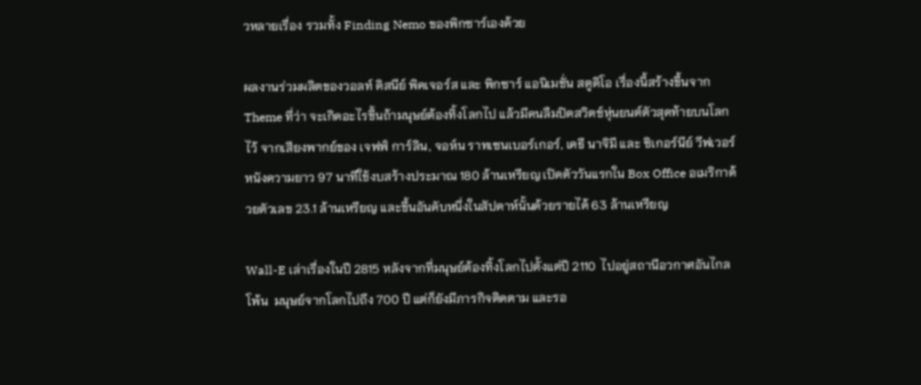วหลายเรื่อง รวมทั้ง Finding Nemo ของพิกซาร์เองด้วย

ผลงานร่วมผลิตของวอลท์ ดิสนีย์ พิคเจอร์ส และ พิกซาร์ แอนิเมชั่น สตูดิโอ เรื่องนี้สร้างขึ้นจาก Theme ที่ว่า จะเกิดอะไรขึ้นถ้ามนุษย์ต้องทิ้งโลกไป แล้วมีคนลืมปิดสวิตช์หุ่นยนต์ตัวสุดท้ายบนโลกไว้ จากเสียงพากย์ของ เจฟฟ์ การ์ลิน, จอห์น ราทเซนเบอร์เกอร์, เคธี นาจิมี และ ซิเกอร์นีย์ วีฟเวอร์ หนังความยาว 97 นาทีใช้งบสร้างประมาณ 180 ล้านเหรียญ เปิดตัววันแรกใน Box Office อเมริกาด้วยตัวเลข 23.1 ล้านเหรียญ และขึ้นอันดับหนึ่งในสัปดาห์นั้นด้วยรายได้ 63 ล้านเหรียญ

Wall-E เล่าเรื่องในปี 2815 หลังจากที่มนุษย์ต้องทิ้งโลกไปตั้งแต่ปี 2110  ไปอยู่สถานีอวกาศอันไกลโพ้น  มนุษย์จากโลกไปถึง 700 ปี แต่ก็ยังมีภารกิจติดตาม และรอ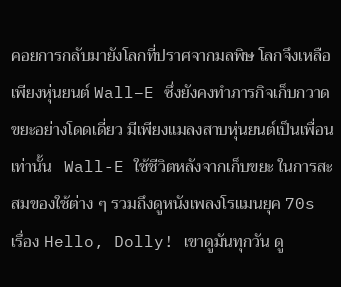คอยการกลับมายังโลกที่ปราศจากมลพิษ โลกจึงเหลือเพียงหุ่นยนต์ Wall–E ซึ่งยังคงทำภารกิจเก็บกวาดขยะอย่างโดดเดี่ยว มีเพียงแมลงสาบหุ่นยนต์เป็นเพื่อนเท่านั้น   Wall-E ใช้ชีวิตหลังจากเก็บขยะ ในการสะสมของใช้ต่าง ๆ รวมถึงดูหนังเพลงโรแมนยุค 70s เรื่อง Hello, Dolly! เขาดูมันทุกวัน ดู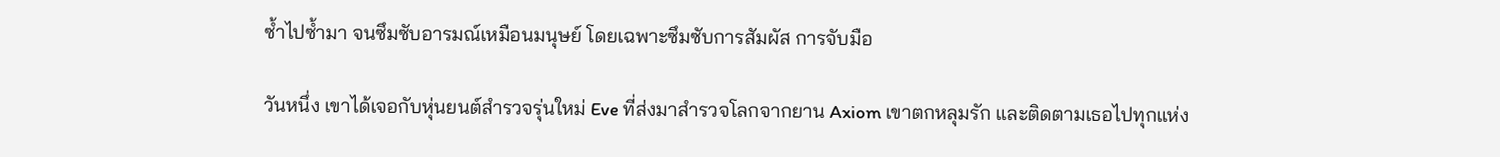ซ้ำไปซ้ำมา จนซึมซับอารมณ์เหมือนมนุษย์ โดยเฉพาะซึมซับการสัมผัส การจับมือ

วันหนึ่ง เขาได้เจอกับหุ่นยนต์สำรวจรุ่นใหม่ Eve ที่ส่งมาสำรวจโลกจากยาน Axiom เขาตกหลุมรัก และติดตามเธอไปทุกแห่ง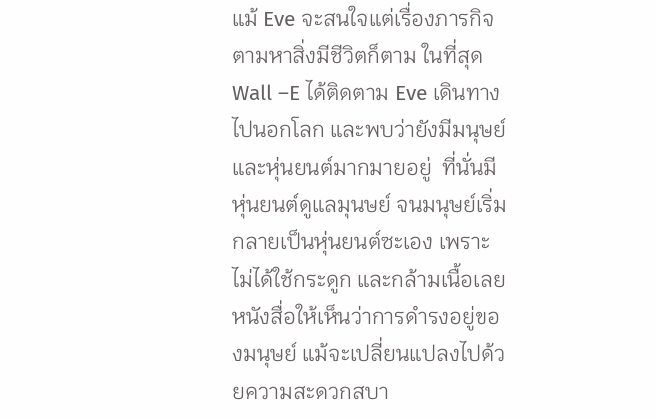แม้ Eve จะสนใจแต่เรื่องภารกิจตามหาสิ่งมีชีวิตก็ตาม ในที่สุด Wall –E ได้ติดตาม Eve เดินทางไปนอกโลก และพบว่ายังมีมนุษย์ และหุ่นยนต์มากมายอยู่  ที่นั่นมีหุ่นยนต์ดูแลมุนษย์ จนมนุษย์เริ่มกลายเป็นหุ่นยนต์ซะเอง เพราะไม่ได้ใช้กระดูก และกล้ามเนื้อเลย หนังสื่อให้เห็นว่าการดำรงอยู่ของมนุษย์ แม้จะเปลี่ยนแปลงไปด้วยความสะดวกสบา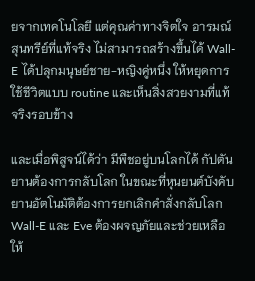ยจากเทคโนโลยี แต่คุณค่าทางจิตใจ อารมณ์สุนทรีย์ที่แท้จริง ไม่สามารถสร้างขึ้นได้ Wall-E ได้ปลุกมนุษย์ชาย-หญิงคู่หนึ่ง ให้หยุดการใช้ชีวิตแบบ routine และเห็นสิ่งสวยงามที่แท้จริงรอบข้าง

และเมื่อพิสูจน์ได้ว่า มีพืชอยู่บนโลกได้ กัปตันยานต้องการกลับโลก ในขณะที่หุนยนต์บังคับยานอัตโนมัติต้องการยกเลิกคำสั่งกลับโลก Wall-E และ Eve ต้องผจญภัยและช่วยเหลือให้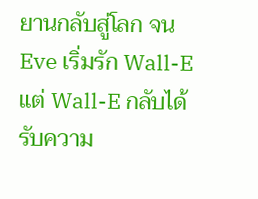ยานกลับสู่โลก จน Eve เริ่มรัก Wall-E แต่ Wall-E กลับได้รับความ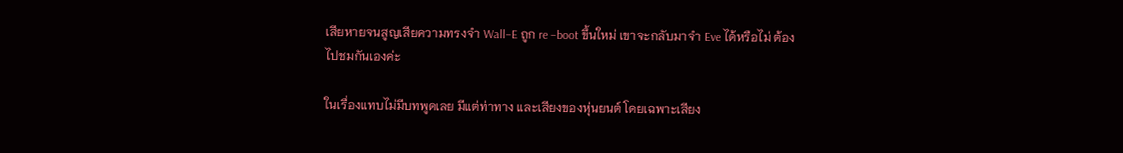เสียหายจนสูญเสียความทรงจำ Wall–E ถูก re –boot ขึ้นใหม่ เขาจะกลับมาจำ Eve ได้หรือไม่ ต้องไปชมกันเองค่ะ

ในเรื่องแทบไม่มีบทพูดเลย มีแต่ท่าทาง และเสียงของหุ่นยนต์ โดยเฉพาะเสียง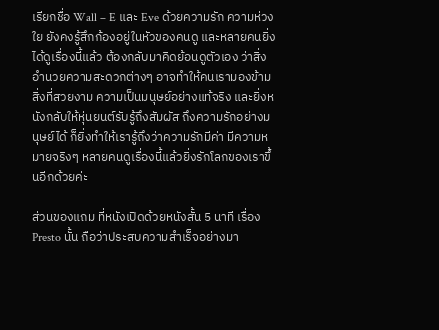เรียกชื่อ Wall – E และ Eve ด้วยความรัก ความห่วงใย ยังคงรู้สึกก้องอยู่ในหัวของคนดู และหลายคนยิ่งได้ดูเรื่องนี้แล้ว ต้องกลับมาคิดย้อนดูตัวเอง ว่าสิ่งอำนวยความสะดวกต่างๆ อาจทำให้คนเรามองข้ามสิ่งที่สวยงาม ความเป็นมนุษย์อย่างแท้จริง และยิ่งหนังกลับให้หุ่นยนต์รับรู้ถึงสัมผัส ถึงความรักอย่างมนุษย์ได้ ก็ยิ่งทำให้เรารู้ถึงว่าความรักมีค่า มีความหมายจริงๆ หลายคนดูเรื่องนี้แล้วยิ่งรักโลกของเราขึ้นอีกด้วยค่ะ

ส่วนของแถม ที่หนังเปิดด้วยหนังสั้น 5 นาที เรื่อง Presto นั้น ถือว่าประสบความสำเร็จอย่างมา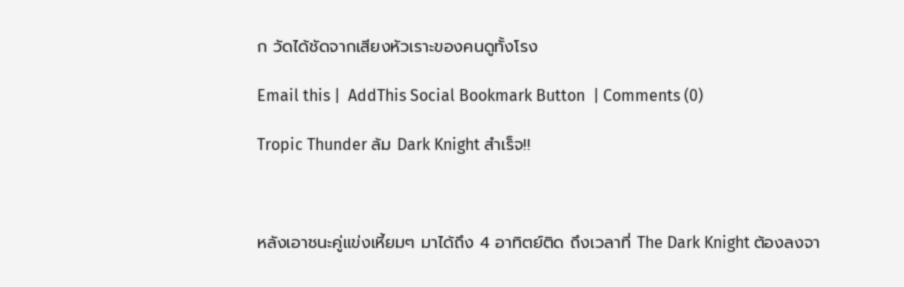ก วัดได้ชัดจากเสียงหัวเราะของคนดูทั้งโรง

Email this |  AddThis Social Bookmark Button  | Comments (0)

Tropic Thunder ล้ม Dark Knight สำเร็จ!!



หลังเอาชนะคู่แข่งเหี้ยมๆ มาได้ถึง 4 อาทิตย์ติด ถึงเวลาที่ The Dark Knight ต้องลงจา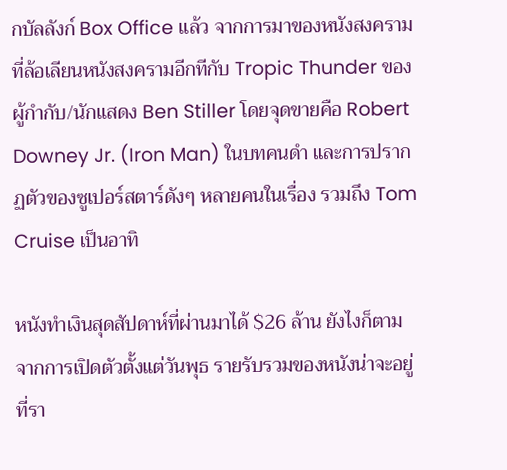กบัลลังก์ Box Office แล้ว จากการมาของหนังสงครามที่ล้อเลียนหนังสงครามอีกทีกับ Tropic Thunder ของผู้กำกับ/นักแสดง Ben Stiller โดยจุดขายคือ Robert Downey Jr. (Iron Man) ในบทคนดำ และการปรากฏตัวของซูเปอร์สตาร์ดังๆ หลายคนในเรื่อง รวมถึง Tom Cruise เป็นอาทิ

หนังทำเงินสุดสัปดาห์ที่ผ่านมาได้ $26 ล้าน ยังไงก็ตามจากการเปิดตัวตั้งแต่วันพุธ รายรับรวมของหนังน่าจะอยู่ที่รา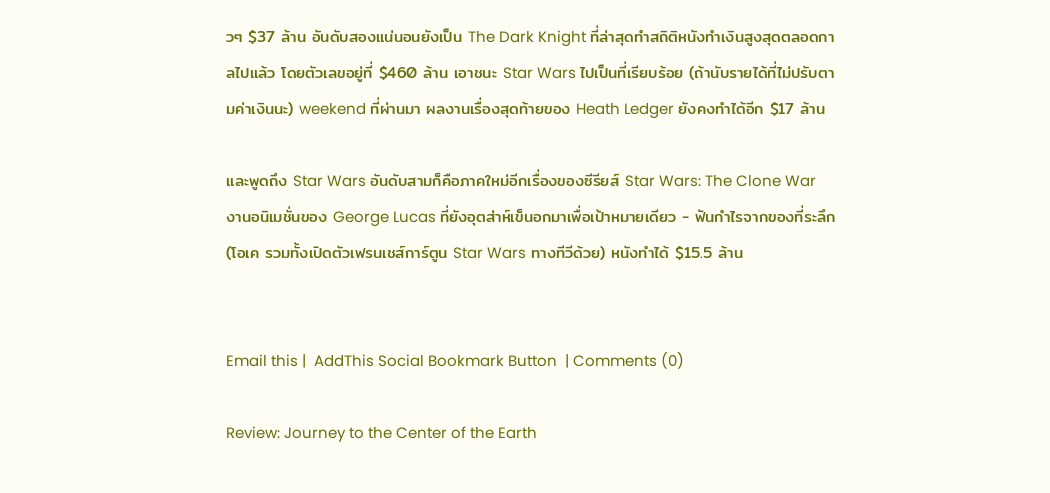วๆ $37 ล้าน อันดับสองแน่นอนยังเป็น The Dark Knight ที่ล่าสุดทำสถิติหนังทำเงินสูงสุดตลอดกาลไปแล้ว โดยตัวเลขอยู่ที่ $460 ล้าน เอาชนะ Star Wars ไปเป็นที่เรียบร้อย (ถ้านับรายได้ที่ไม่ปรับตามค่าเงินนะ) weekend ที่ผ่านมา ผลงานเรื่องสุดท้ายของ Heath Ledger ยังคงทำได้อีก $17 ล้าน

และพูดถึง Star Wars อันดับสามก็คือภาคใหม่อีกเรื่องของซีรียส์ Star Wars: The Clone War งานอนิเมชั่นของ George Lucas ที่ยังอุตส่าห์เข็นอกมาเพื่อเป้าหมายเดียว - ฟันกำไรจากของที่ระลึก (โอเค รวมทั้งเปิดตัวเฟรนเชส์การ์ตูน Star Wars ทางทีวีด้วย) หนังทำได้ $15.5 ล้าน


Email this |  AddThis Social Bookmark Button  | Comments (0)

Review: Journey to the Center of the Earth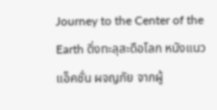Journey to the Center of the Earth ดิ่งทะลุสะดือโลก หนังแนว แอ็คชั่น ผจญภัย จากผู้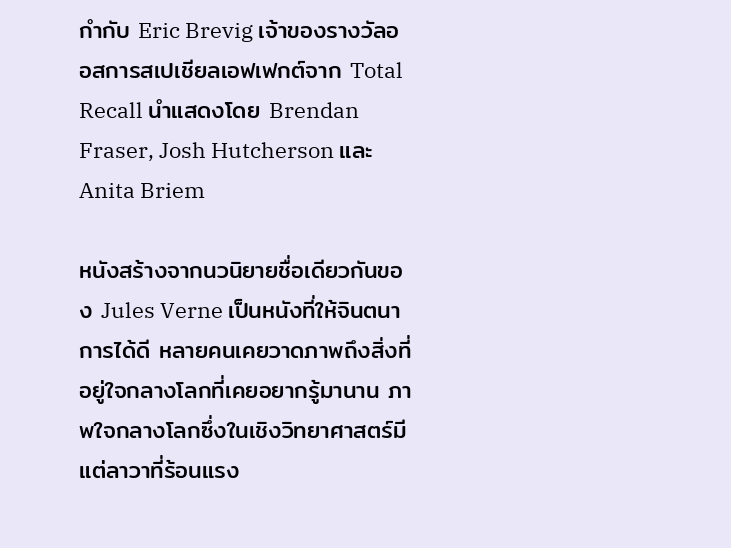กำกับ Eric Brevig เจ้าของรางวัลออสการสเปเชียลเอฟเฟกต์จาก Total Recall นำแสดงโดย Brendan Fraser, Josh Hutcherson และ Anita Briem

หนังสร้างจากนวนิยายชื่อเดียวกันของ Jules Verne เป็นหนังที่ให้จินตนาการได้ดี หลายคนเคยวาดภาพถึงสิ่งที่อยู่ใจกลางโลกที่เคยอยากรู้มานาน ภาพใจกลางโลกซึ่งในเชิงวิทยาศาสตร์มีแต่ลาวาที่ร้อนแรง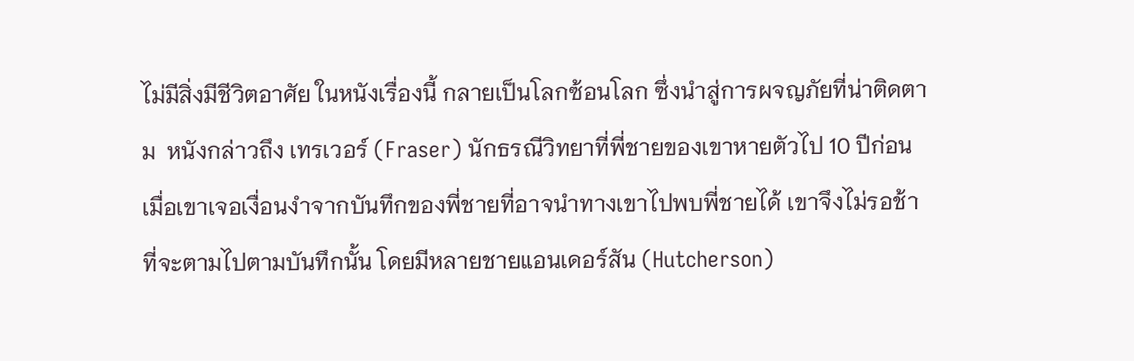ไม่มีสิ่งมีชีวิตอาศัย ในหนังเรื่องนี้ กลายเป็นโลกซ้อนโลก ซึ่งนำสู่การผจญภัยที่น่าติดตาม  หนังกล่าวถึง เทรเวอร์ (Fraser) นักธรณีวิทยาที่พี่ชายของเขาหายตัวไป 10 ปีก่อน  เมื่อเขาเจอเงื่อนงำจากบันทึกของพี่ชายที่อาจนำทางเขาไปพบพี่ชายได้ เขาจึงไม่รอช้า ที่จะตามไปตามบันทึกนั้น โดยมีหลายชายแอนเดอร์สัน (Hutcherson)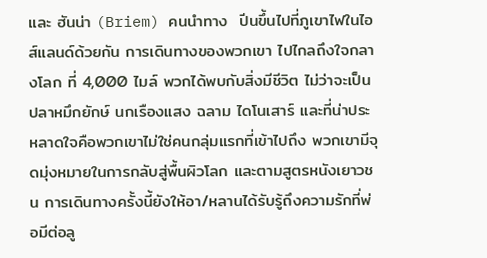และ ฮันน่า (Briem) คนนำทาง  ปีนขึ้นไปที่ภูเขาไฟในไอส์แลนด์ด้วยกัน การเดินทางของพวกเขา ไปไกลถึงใจกลางโลก ที่ 4,000 ไมล์ พวกได้พบกับสิ่งมีชีวิต ไม่ว่าจะเป็น ปลาหมึกยักษ์ นกเรืองแสง ฉลาม ไดโนเสาร์ และที่น่าประหลาดใจคือพวกเขาไม่ใช่คนกลุ่มแรกที่เข้าไปถึง พวกเขามีจุดมุ่งหมายในการกลับสู่พื้นผิวโลก และตามสูตรหนังเยาวชน การเดินทางครั้งนี้ยังให้อา/หลานได้รับรู้ถึงความรักที่พ่อมีต่อลู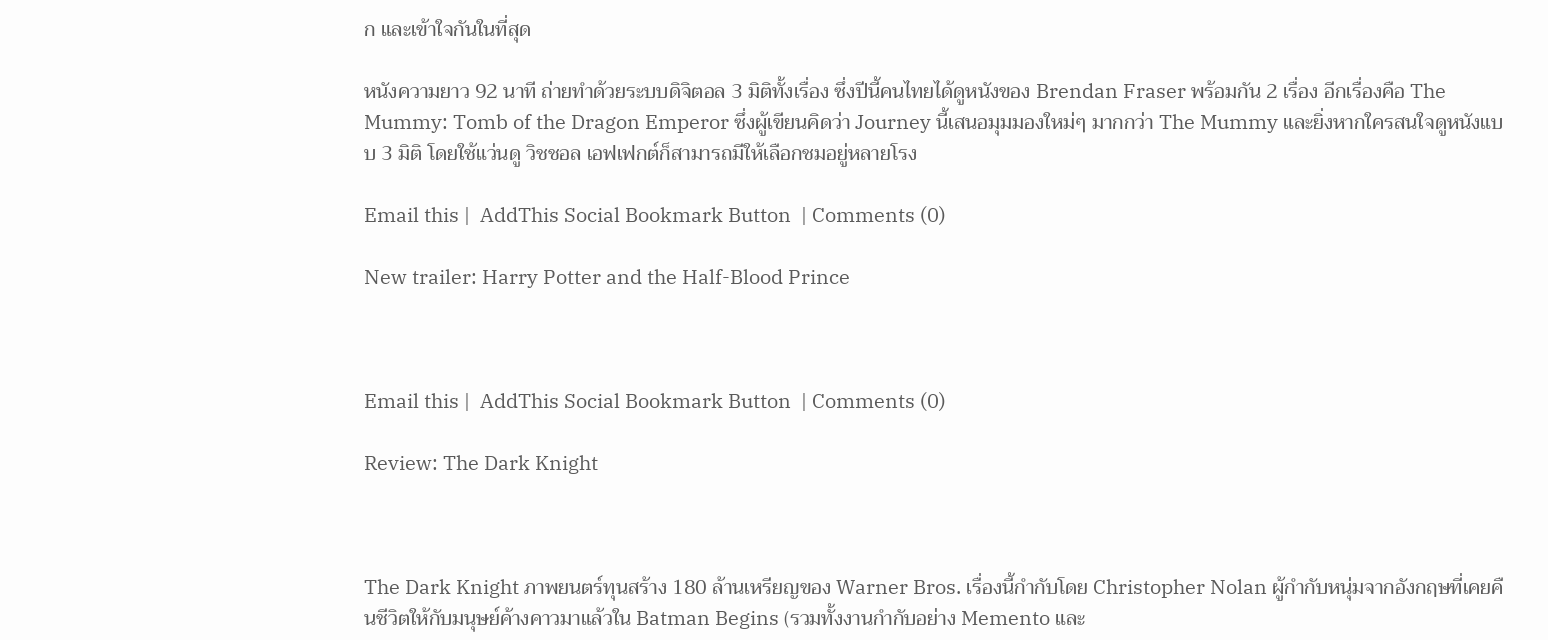ก และเข้าใจกันในที่สุด

หนังความยาว 92 นาที ถ่ายทำด้วยระบบดิจิตอล 3 มิติทั้งเรื่อง ซึ่งปีนี้คนไทยได้ดูหนังของ Brendan Fraser พร้อมกัน 2 เรื่อง อีกเรื่องคือ The Mummy: Tomb of the Dragon Emperor ซึ่งผู้เขียนคิดว่า Journey นี้เสนอมุมมองใหม่ๆ มากกว่า The Mummy และยิ่งหากใครสนใจดูหนังแบบ 3 มิติ โดยใช้แว่นดู วิชชอล เอฟเฟกต์ก็สามารถมีให้เลือกชมอยู่หลายโรง

Email this |  AddThis Social Bookmark Button  | Comments (0)

New trailer: Harry Potter and the Half-Blood Prince



Email this |  AddThis Social Bookmark Button  | Comments (0)

Review: The Dark Knight



The Dark Knight ภาพยนตร์ทุนสร้าง 180 ล้านเหรียญของ Warner Bros. เรื่องนี้กำกับโดย Christopher Nolan ผู้กำกับหนุ่มจากอังกฤษที่เคยคืนชีวิตให้กับมนุษย์ค้างคาวมาแล้วใน Batman Begins (รวมทั้งงานกำกับอย่าง Memento และ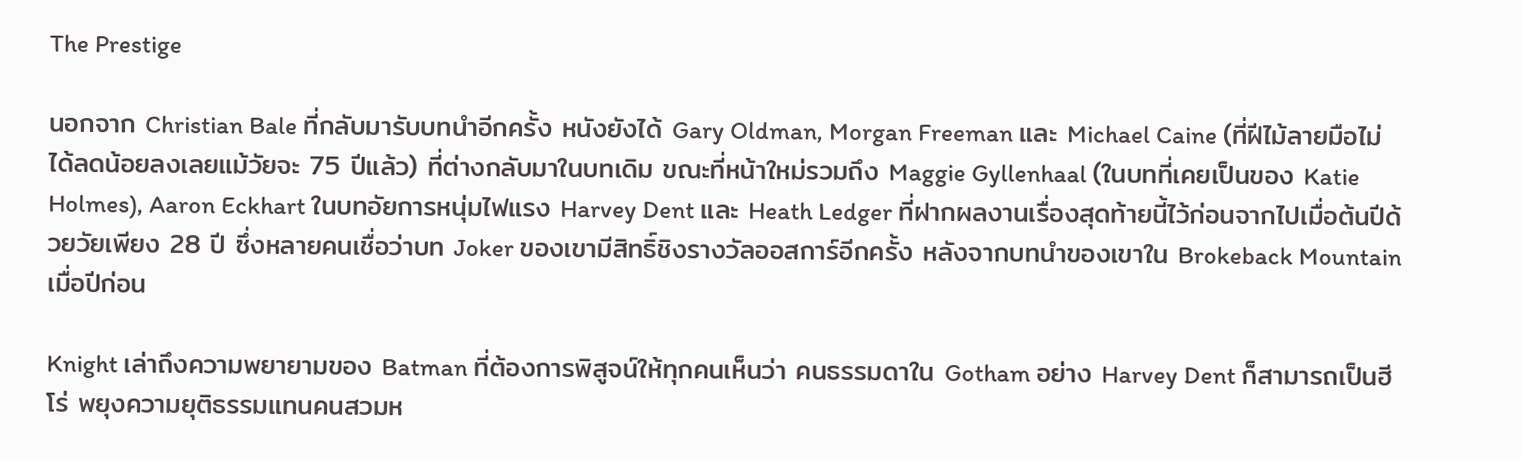The Prestige

นอกจาก Christian Bale ที่กลับมารับบทนำอีกครั้ง หนังยังได้ Gary Oldman, Morgan Freeman และ Michael Caine (ที่ฝีไม้ลายมือไม่ได้ลดน้อยลงเลยแม้วัยจะ 75 ปีแล้ว) ที่ต่างกลับมาในบทเดิม ขณะที่หน้าใหม่รวมถึง Maggie Gyllenhaal (ในบทที่เคยเป็นของ Katie Holmes), Aaron Eckhart ในบทอัยการหนุ่มไฟแรง Harvey Dent และ Heath Ledger ที่ฝากผลงานเรื่องสุดท้ายนี้ไว้ก่อนจากไปเมื่อต้นปีด้วยวัยเพียง 28 ปี ซึ่งหลายคนเชื่อว่าบท Joker ของเขามีสิทธิ์ชิงรางวัลออสการ์อีกครั้ง หลังจากบทนำของเขาใน Brokeback Mountain เมื่อปีก่อน

Knight เล่าถึงความพยายามของ Batman ที่ต้องการพิสูจน์ให้ทุกคนเห็นว่า คนธรรมดาใน Gotham อย่าง Harvey Dent ก็สามารถเป็นฮีโร่ พยุงความยุติธรรมแทนคนสวมห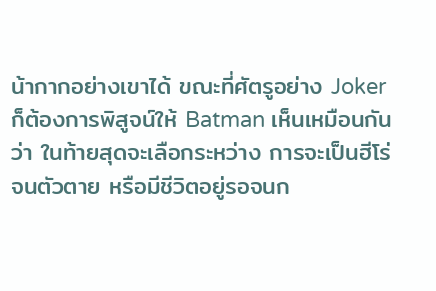น้ากากอย่างเขาได้ ขณะที่ศัตรูอย่าง Joker ก็ต้องการพิสูจน์ให้ Batman เห็นเหมือนกันว่า ในท้ายสุดจะเลือกระหว่าง การจะเป็นฮีโร่จนตัวตาย หรือมีชีวิตอยู่รอจนก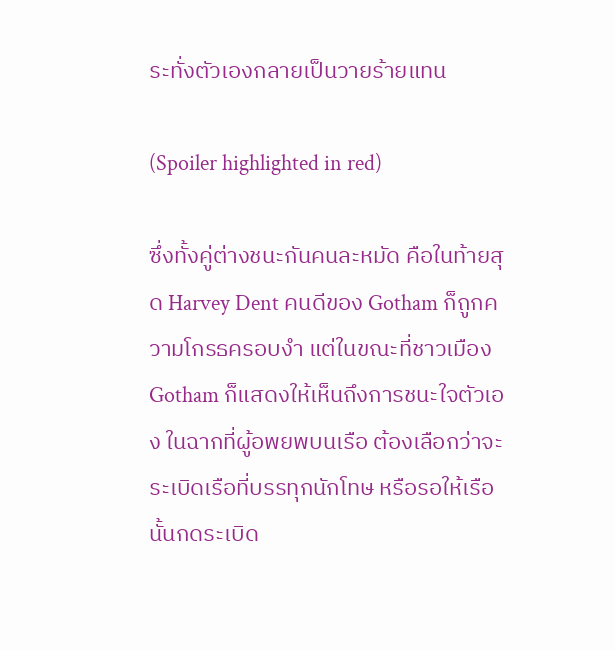ระทั่งตัวเองกลายเป็นวายร้ายแทน

(Spoiler highlighted in red)

ซึ่งทั้งคู่ต่างชนะกันคนละหมัด คือในท้ายสุด Harvey Dent คนดีของ Gotham ก็ถูกความโกรธครอบงำ แต่ในขณะที่ชาวเมือง Gotham ก็แสดงให้เห็นถึงการชนะใจตัวเอง ในฉากที่ผู้อพยพบนเรือ ต้องเลือกว่าจะระเบิดเรือที่บรรทุกนักโทษ หรือรอให้เรือนั้นกดระเบิด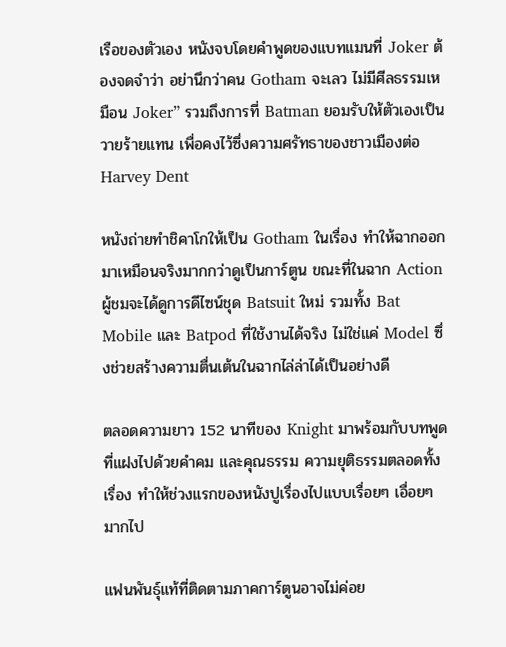เรือของตัวเอง หนังจบโดยคำพูดของแบทแมนที่ Joker ต้องจดจำว่า อย่านึกว่าคน Gotham จะเลว ไม่มีศีลธรรมเหมือน Joker” รวมถึงการที่ Batman ยอมรับให้ตัวเองเป็นวายร้ายแทน เพื่อคงไว้ซึ่งความศรัทธาของชาวเมืองต่อ Harvey Dent

หนังถ่ายทำชิคาโกให้เป็น Gotham ในเรื่อง ทำให้ฉากออกมาเหมือนจริงมากกว่าดูเป็นการ์ตูน ขณะที่ในฉาก Action ผู้ชมจะได้ดูการดีไซน์ชุด Batsuit ใหม่ รวมทั้ง Bat Mobile และ Batpod ที่ใช้งานได้จริง ไม่ใช่แค่ Model ซึ่งช่วยสร้างความตื่นเต้นในฉากไล่ล่าได้เป็นอย่างดี

ตลอดความยาว 152 นาทีของ Knight มาพร้อมกับบทพูดที่แฝงไปด้วยคำคม และคุณธรรม ความยุติธรรมตลอดทั้งเรื่อง ทำให้ช่วงแรกของหนังปูเรื่องไปแบบเรื่อยๆ เอื่อยๆ มากไป

แฟนพันธุ์แท้ที่ติดตามภาคการ์ตูนอาจไม่ค่อย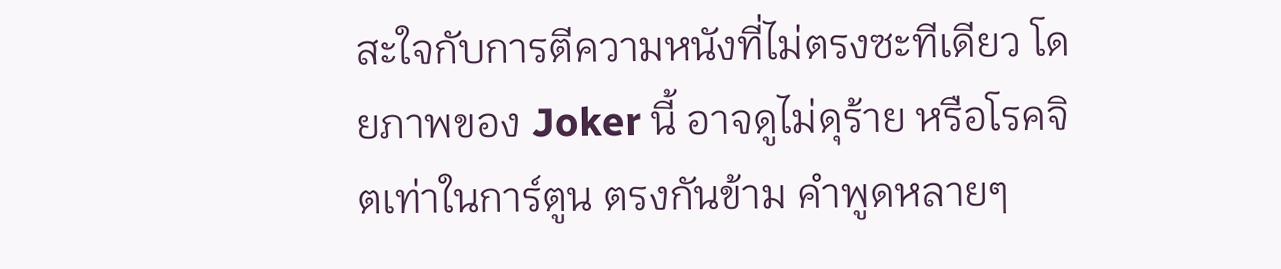สะใจกับการตีความหนังที่ไม่ตรงซะทีเดียว โดยภาพของ Joker นี้ อาจดูไม่ดุร้าย หรือโรคจิตเท่าในการ์ตูน ตรงกันข้าม คำพูดหลายๆ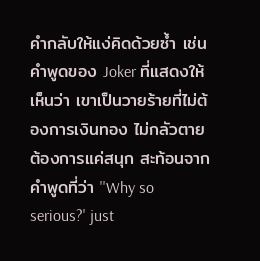คำกลับให้แง่คิดด้วยซ้ำ เช่น คำพูดของ Joker ที่แสดงให้เห็นว่า เขาเป็นวายร้ายที่ไม่ต้องการเงินทอง ไม่กลัวตาย ต้องการแค่สนุก สะท้อนจากคำพูดที่ว่า ''Why so serious?' just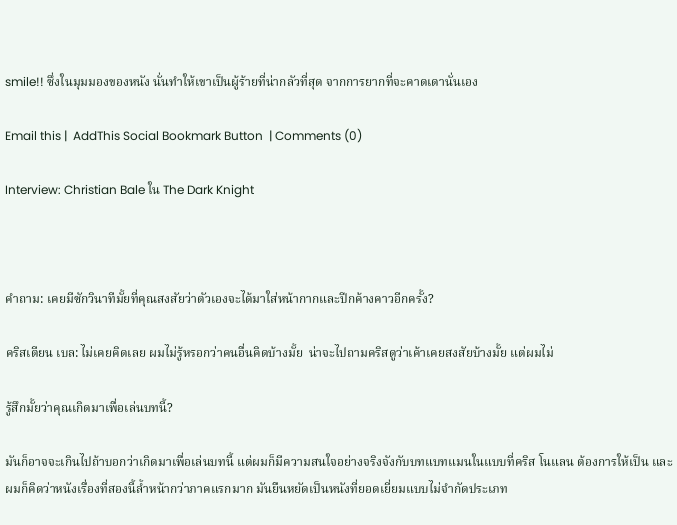smile!! ซึ่งในมุมมองของหนัง นั่นทำให้เขาเป็นผู้ร้ายที่น่ากลัวที่สุด จากการยากที่จะคาดเดานั่นเอง

Email this |  AddThis Social Bookmark Button  | Comments (0)

Interview: Christian Bale ใน The Dark Knight



คำถาม: เคยมีซักวินาทีมั้ยที่คุณสงสัยว่าตัวเองจะได้มาใส่หน้ากากและปีกค้างคาวอีกครั้ง?

คริสเตียน เบล: ไม่เคยคิดเลย ผมไม่รู้หรอกว่าคนอื่นคิดบ้างมั้ย  น่าจะไปถามคริสดูว่าเค้าเคยสงสัยบ้างมั้ย แต่ผมไม่

รู้สึกมั้ยว่าคุณเกิดมาเพื่อเล่นบทนี้?

มันก็อาจจะเกินไปถ้าบอกว่าเกิดมาเพื่อเล่นบทนี้ แต่ผมก็มีความสนใจอย่างจริงจังกับบทแบทแมนในแบบที่คริส โนแลน ต้องการให้เป็น และผมก็คิดว่าหนังเรื่องที่สองนี้ล้ำหน้ากว่าภาคแรกมาก มันยืนหยัดเป็นหนังที่ยอดเยี่ยมแบบไม่จำกัดประเภท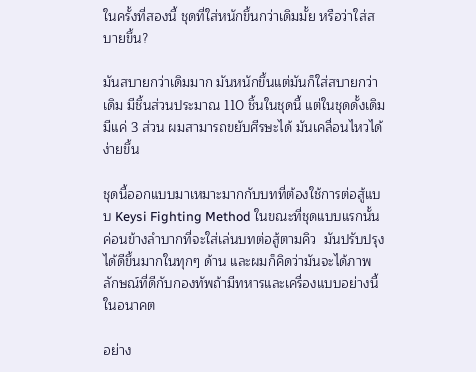ในครั้งที่สองนี้ ชุดที่ใส่หนักขึ้นกว่าเดิมมั้ย หรือว่าใส่สบายขึ้น?

มันสบายกว่าเดิมมาก มันหนักขึ้นแต่มันก็ใส่สบายกว่าเดิม มีชิ้นส่วนประมาณ 110 ชิ้นในชุดนี้ แต่ในชุดดั้งเดิมมีแค่ 3 ส่วน ผมสามารถขยับศีรษะได้ มันเคลื่อนไหวได้ง่ายขึ้น

ชุดนี้ออกแบบมาเหมาะมากกับบทที่ต้องใช้การต่อสู้แบบ Keysi Fighting Method ในขณะที่ชุดแบบแรกนั้นค่อนข้างลำบากที่จะใส่เล่นบทต่อสู้ตามคิว  มันปรับปรุงได้ดีขึ้นมากในทุกๆ ด้าน และผมก็คิดว่ามันจะได้ภาพลักษณ์ที่ดีกับกองทัพถ้ามีทหารและเครื่องแบบอย่างนี้ในอนาคต

อย่าง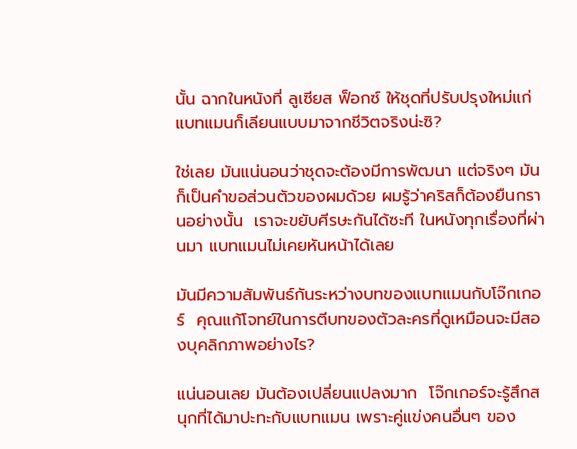นั้น ฉากในหนังที่ ลูเซียส ฟ็อกซ์ ให้ชุดที่ปรับปรุงใหม่แก่แบทแมนก็เลียนแบบมาจากชีวิตจริงน่ะซิ?

ใช่เลย มันแน่นอนว่าชุดจะต้องมีการพัฒนา แต่จริงๆ มันก็เป็นคำขอส่วนตัวของผมด้วย ผมรู้ว่าคริสก็ต้องยืนกรานอย่างนั้น  เราจะขยับศีรษะกันได้ซะที ในหนังทุกเรื่องที่ผ่านมา แบทแมนไม่เคยหันหน้าได้เลย

มันมีความสัมพันธ์กันระหว่างบทของแบทแมนกับโจ๊กเกอร์  คุณแก้โจทย์ในการตีบทของตัวละครที่ดูเหมือนจะมีสองบุคลิกภาพอย่างไร?

แน่นอนเลย มันต้องเปลี่ยนแปลงมาก  โจ๊กเกอร์จะรู้สึกสนุกที่ได้มาปะทะกับแบทแมน เพราะคู่แข่งคนอื่นๆ ของ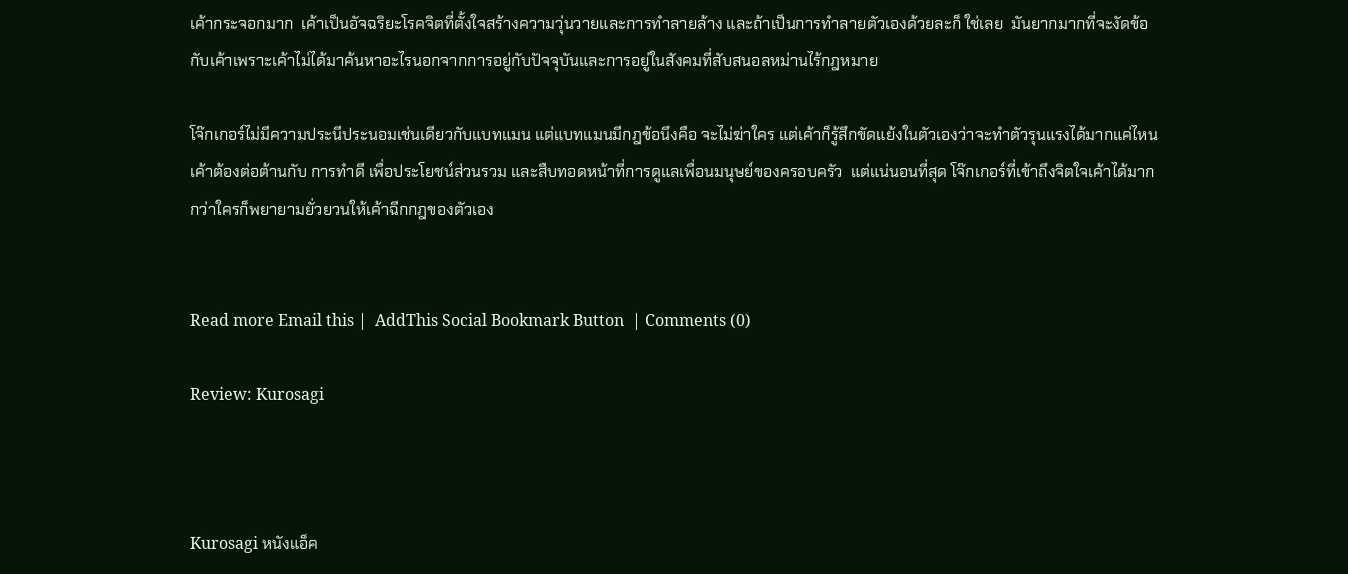เค้ากระจอกมาก  เค้าเป็นอัจฉริยะโรคจิตที่ตั้งใจสร้างความวุ่นวายและการทำลายล้าง และถ้าเป็นการทำลายตัวเองด้วยละก็ ใช่เลย  มันยากมากที่จะงัดข้อกับเค้าเพราะเค้าไม่ได้มาค้นหาอะไรนอกจากการอยู่กับปัจจุบันและการอยู่ในสังคมที่สับสนอลหม่านไร้กฎหมาย

โจ๊กเกอร์ไม่มีความประนีประนอมเช่นเดียวกับแบทแมน แต่แบทแมนมีกฎข้อนึงคือ จะไม่ฆ่าใคร แต่เค้าก็รู้สึกขัดแย้งในตัวเองว่าจะทำตัวรุนแรงได้มากแค่ไหน เค้าต้องต่อต้านกับ การทำดี เพื่อประโยชน์ส่วนรวม และสืบทอดหน้าที่การดูแลเพื่อนมนุษย์ของครอบครัว  แต่แน่นอนที่สุด โจ๊กเกอร์ที่เข้าถึงจิตใจเค้าได้มากกว่าใครก็พยายามยั่วยวนให้เค้าฉีกกฎของตัวเอง


Read more Email this |  AddThis Social Bookmark Button  | Comments (0)

Review: Kurosagi



Kurosagi หนังแอ็ค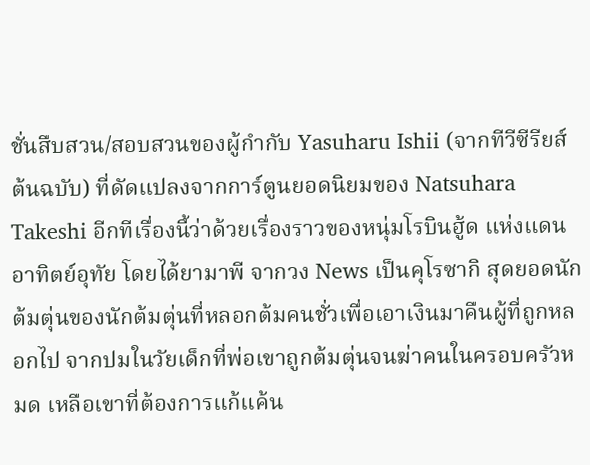ชั่นสืบสวน/สอบสวนของผู้กำกับ Yasuharu Ishii (จากทีวีซีรียส์ต้นฉบับ) ที่ดัดแปลงจากการ์ตูนยอดนิยมของ Natsuhara Takeshi อีกทีเรื่องนี้ว่าด้วยเรื่องราวของหนุ่มโรบินฮู้ด แห่งแดนอาทิตย์อุทัย โดยได้ยามาพี จากวง News เป็นคุโรซากิ สุดยอดนักต้มตุ่นของนักต้มตุ่นที่หลอกต้มคนชั่วเพื่อเอาเงินมาคืนผู้ที่ถูกหลอกไป จากปมในวัยเด็กที่พ่อเขาถูกต้มตุ่นจนฆ่าคนในครอบครัวหมด เหลือเขาที่ต้องการแก้แค้น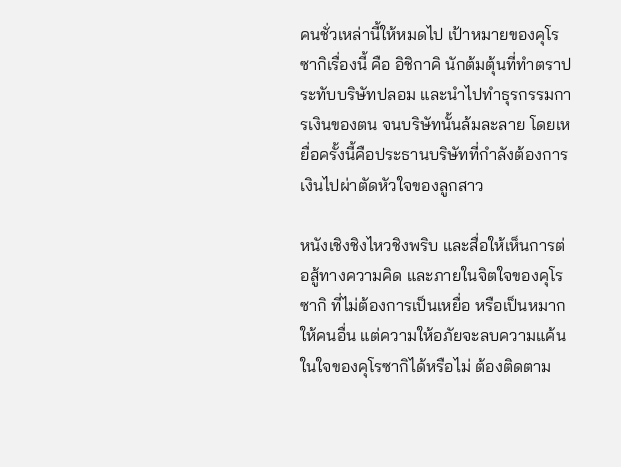คนชั่วเหล่านี้ให้หมดไป เป้าหมายของคุโรซากิเรื่องนี้ คือ อิชิกาคิ นักต้มตุ้นที่ทำตราประทับบริษัทปลอม และนำไปทำธุรกรรมการเงินของตน จนบริษัทนั้นล้มละลาย โดยเหยื่อครั้งนี้คือประธานบริษัทที่กำลังต้องการเงินไปผ่าตัดหัวใจของลูกสาว

หนังเชิงชิงไหวชิงพริบ และสื่อให้เห็นการต่อสู้ทางความคิด และภายในจิตใจของคุโรซากิ ที่ไม่ต้องการเป็นเหยื่อ หรือเป็นหมากให้คนอื่น แต่ความให้อภัยจะลบความแค้นในใจของคุโรซากิได้หรือไม่ ต้องติดตาม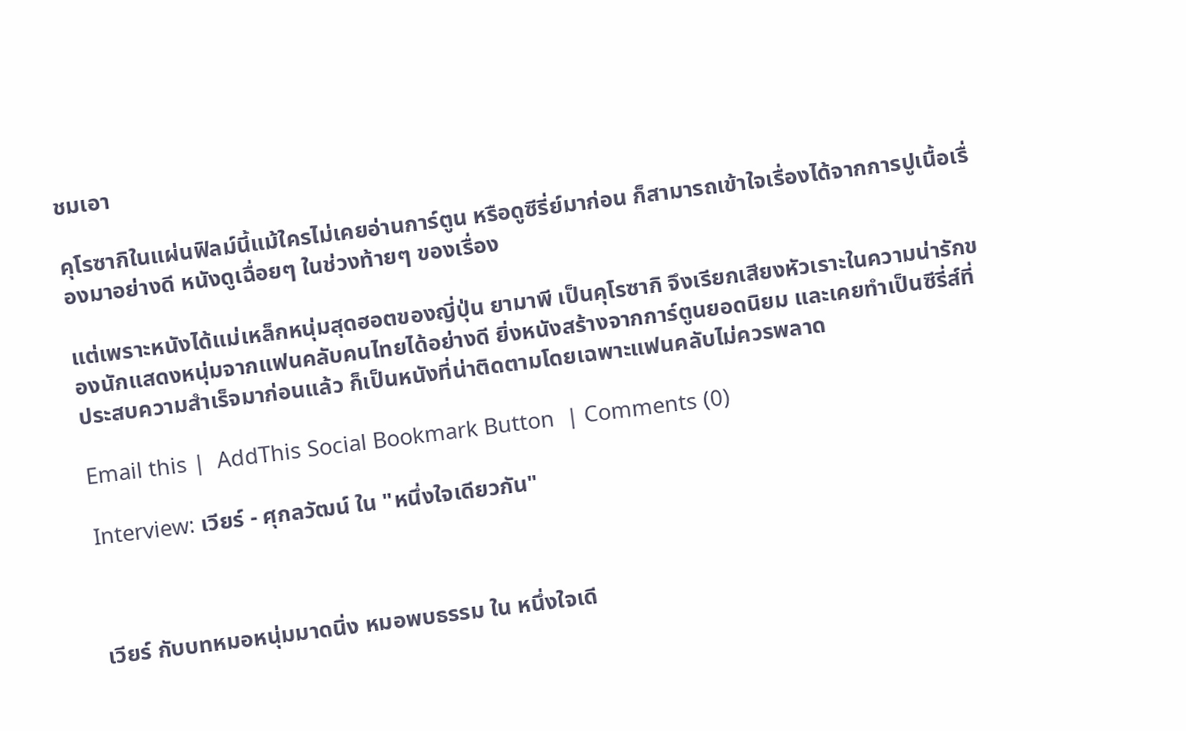ชมเอา

คุโรซากิในแผ่นฟิลม์นี้แม้ใครไม่เคยอ่านการ์ตูน หรือดูซีรี่ย์มาก่อน ก็สามารถเข้าใจเรื่องได้จากการปูเนื้อเรื่องมาอย่างดี หนังดูเฉื่อยๆ ในช่วงท้ายๆ ของเรื่อง

แต่เพราะหนังได้แม่เหล็กหนุ่มสุดฮอตของญี่ปุ่น ยามาพี เป็นคุโรซากิ จึงเรียกเสียงหัวเราะในความน่ารักของนักแสดงหนุ่มจากแฟนคลับคนไทยได้อย่างดี ยิ่งหนังสร้างจากการ์ตูนยอดนิยม และเคยทำเป็นซีรี่ส์ที่ประสบความสำเร็จมาก่อนแล้ว ก็เป็นหนังที่น่าติดตามโดยเฉพาะแฟนคลับไม่ควรพลาด

Email this |  AddThis Social Bookmark Button  | Comments (0)

Interview: เวียร์ - ศุกลวัฒน์ ใน "หนึ่งใจเดียวกัน"



เวียร์ กับบทหมอหนุ่มมาดนิ่ง หมอพบธรรม ใน หนึ่งใจเดี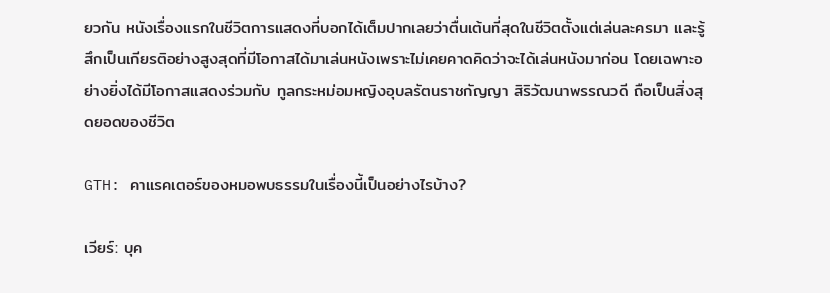ยวกัน หนังเรื่องแรกในชีวิตการแสดงที่บอกได้เต็มปากเลยว่าตื่นเต้นที่สุดในชีวิตตั้งแต่เล่นละครมา และรู้สึกเป็นเกียรติอย่างสูงสุดที่มีโอกาสได้มาเล่นหนังเพราะไม่เคยคาดคิดว่าจะได้เล่นหนังมาก่อน โดยเฉพาะอย่างยิ่งได้มีโอกาสแสดงร่วมกับ ทูลกระหม่อมหญิงอุบลรัตนราชกัญญา สิริวัฒนาพรรณวดี ถือเป็นสิ่งสุดยอดของชีวิต

GTH: คาแรคเตอร์ของหมอพบธรรมในเรื่องนี้เป็นอย่างไรบ้าง?

เวียร์: บุค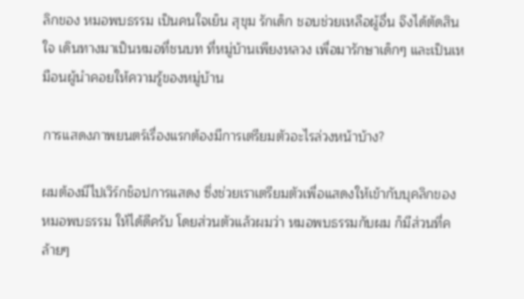ลิกของ หมอพบธรรม เป็นคนใจเย็น สุขุม รักเด็ก ชอบช่วยเหลือผู้อื่น จึงได้ตัดสินใจ เดินทางมาเป็นหมอที่ชนบท ที่หมู่บ้านเพียงหลวง เพื่อมารักษาเด็กๆ และเป็นเหมือนผู้นำคอยให้ความรู้ของหมู่บ้าน

การแสดงภาพยนตร์เรื่องแรกต้องมีการเตรียมตัวอะไรล่วงหน้าบ้าง?

ผมต้องมีไปเวิร์กช็อปการแสดง ซึ่งช่วยเราเตรียมตัวเพื่อแสดงให้เข้ากับบุคลิกของ หมอพบธรรม ให้ได้ดีครับ โดยส่วนตัวแล้วผมว่า หมอพบธรรมกับผม ก็มีส่วนที่คล้ายๆ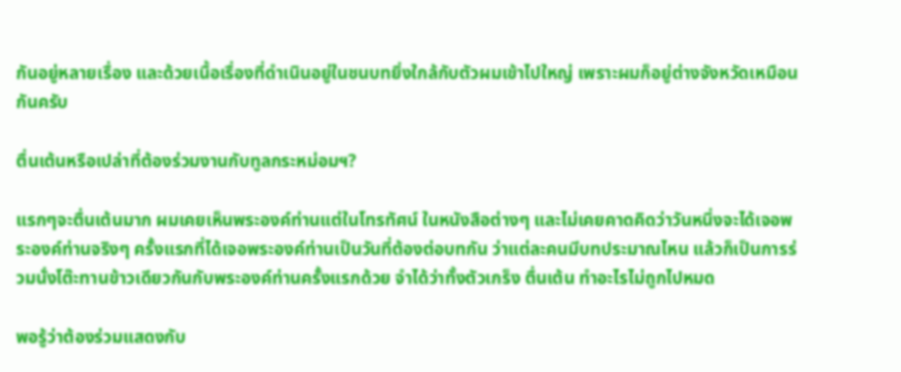กันอยู่หลายเรื่อง และด้วยเนื้อเรื่องที่ดำเนินอยู่ในชนบทยิ่งใกล้กับตัวผมเข้าไปใหญ่ เพราะผมก็อยู่ต่างจังหวัดเหมือนกันครับ

ตื่นเต้นหรือเปล่าที่ต้องร่วมงานกับทูลกระหม่อมฯ?

แรกๆจะตื่นเต้นมาก ผมเคยเห็นพระองค์ท่านแต่ในโทรทัศน์ ในหนังสือต่างๆ และไม่เคยคาดคิดว่าวันหนึ่งจะได้เจอพระองค์ท่านจริงๆ ครั้งแรกที่ได้เจอพระองค์ท่านเป็นวันที่ต้องต่อบทกัน ว่าแต่ละคนมีบทประมาณไหน แล้วก็เป็นการร่วมนั่งโต๊ะทานข้าวเดียวกันกับพระองค์ท่านครั้งแรกด้วย จำได้ว่าทั้งตัวเกร็ง ตื่นเต้น ทำอะไรไม่ถูกไปหมด

พอรู้ว่าต้องร่วมแสดงกับ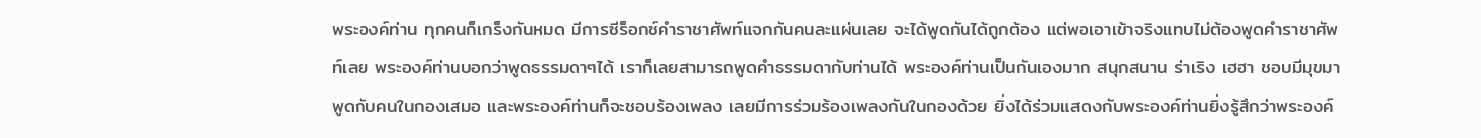พระองค์ท่าน ทุกคนก็เกร็งกันหมด มีการซีร็อกซ์คำราชาศัพท์แจกกันคนละแผ่นเลย จะได้พูดกันได้ถูกต้อง แต่พอเอาเข้าจริงแทบไม่ต้องพูดคำราชาศัพท์เลย พระองค์ท่านบอกว่าพูดธรรมดาๆได้ เราก็เลยสามารถพูดคำธรรมดากับท่านได้ พระองค์ท่านเป็นกันเองมาก สนุกสนาน ร่าเริง เฮฮา ชอบมีมุขมาพูดกับคนในกองเสมอ และพระองค์ท่านก็จะชอบร้องเพลง เลยมีการร่วมร้องเพลงกันในกองด้วย ยิ่งได้ร่วมแสดงกับพระองค์ท่านยิ่งรู้สึกว่าพระองค์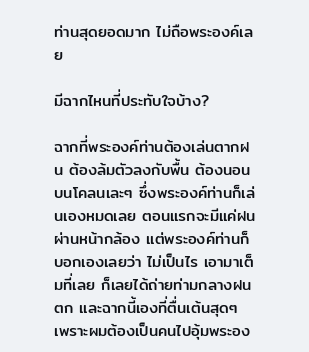ท่านสุดยอดมาก ไม่ถือพระองค์เลย

มีฉากไหนที่ประทับใจบ้าง?

ฉากที่พระองค์ท่านต้องเล่นตากฝน ต้องล้มตัวลงกับพื้น ต้องนอนบนโคลนเละๆ ซึ่งพระองค์ท่านก็เล่นเองหมดเลย ตอนแรกจะมีแค่ฝนผ่านหน้ากล้อง แต่พระองค์ท่านก็บอกเองเลยว่า ไม่เป็นไร เอามาเต็มที่เลย ก็เลยได้ถ่ายท่ามกลางฝนตก และฉากนี้เองที่ตื่นเต้นสุดๆ เพราะผมต้องเป็นคนไปอุ้มพระอง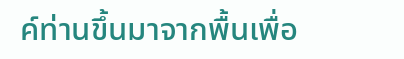ค์ท่านขึ้นมาจากพื้นเพื่อ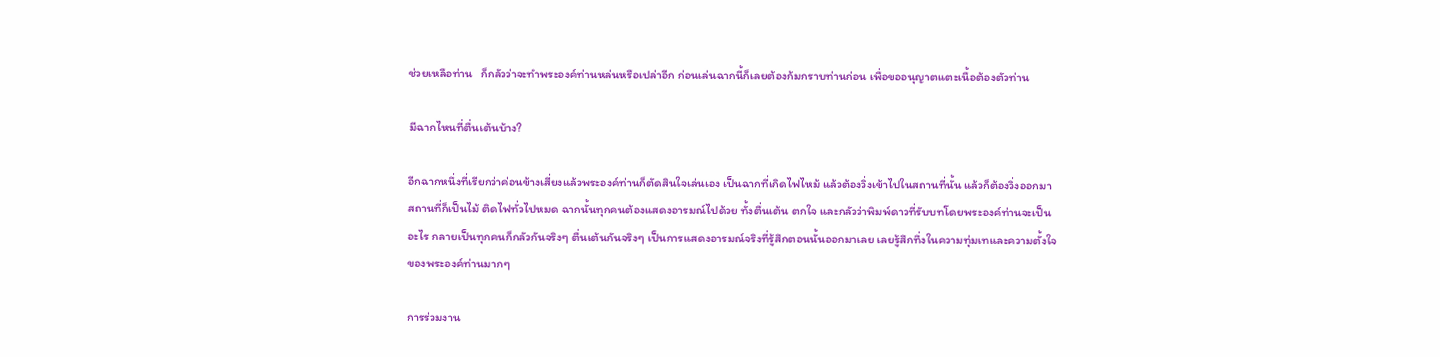ช่วยเหลือท่าน   ก็กลัวว่าจะทำพระองค์ท่านหล่นหรือเปล่าอีก ก่อนเล่นฉากนี้ก็เลยต้องก้มกราบท่านก่อน เพื่อขออนุญาตแตะเนื้อต้องตัวท่าน

มีฉากไหนที่ตื่นเต้นบ้าง?

อีกฉากหนึ่งที่เรียกว่าค่อนข้างเสี่ยงแล้วพระองค์ท่านก็ตัดสินใจเล่นเอง เป็นฉากที่เกิดไฟไหม้ แล้วต้องวิ่งเข้าไปในสถานที่นั้น แล้วก็ต้องวิ่งออกมา สถานที่ก็เป็นไม้ ติดไฟทั่วไปหมด ฉากนั้นทุกคนต้องแสดงอารมณ์ไปด้วย ทั้งตื่นเต้น ตกใจ และกลัวว่าพิมพ์ดาวที่รับบทโดยพระองค์ท่านจะเป็นอะไร กลายเป็นทุกคนก็กลัวกันจริงๆ ตื่นเต้นกันจริงๆ เป็นการแสดงอารมณ์จริงที่รู้สึกตอนนั้นออกมาเลย เลยรู้สึกทึ่งในความทุ่มเทและความตั้งใจของพระองค์ท่านมากๆ

การร่วมงาน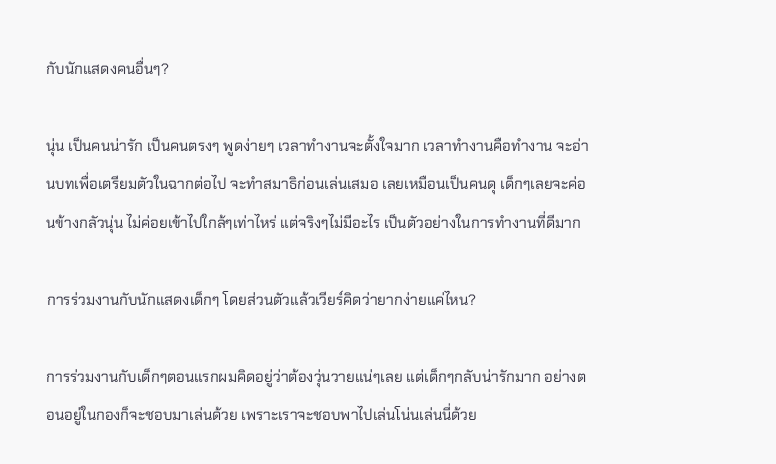กับนักแสดงคนอื่นๆ?

นุ่น เป็นคนน่ารัก เป็นคนตรงๆ พูดง่ายๆ เวลาทำงานจะตั้งใจมาก เวลาทำงานคือทำงาน จะอ่านบทเพื่อเตรียมตัวในฉากต่อไป จะทำสมาธิก่อนเล่นเสมอ เลยเหมือนเป็นคนดุ เด็กๆเลยจะค่อนข้างกลัวนุ่น ไม่ค่อยเข้าไปใกล้ๆเท่าไหร่ แต่จริงๆไม่มีอะไร เป็นตัวอย่างในการทำงานที่ดีมาก

การร่วมงานกับนักแสดงเด็กๆ โดยส่วนตัวแล้วเวียร์คิดว่ายากง่ายแค่ไหน?

การร่วมงานกับเด็กๆตอนแรกผมคิดอยู่ว่าต้องวุ่นวายแน่ๆเลย แต่เด็กๆกลับน่ารักมาก อย่างตอนอยู่ในกองก็จะชอบมาเล่นด้วย เพราะเราจะชอบพาไปเล่นโน่นเล่นนี่ด้วย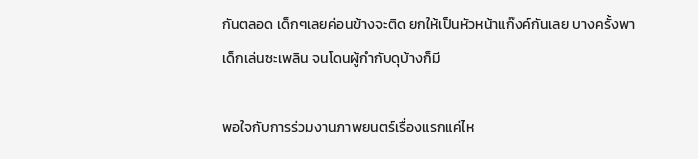กันตลอด เด็กๆเลยค่อนข้างจะติด ยกให้เป็นหัวหน้าแก๊งค์กันเลย บางครั้งพาเด็กเล่นซะเพลิน จนโดนผู้กำกับดุบ้างก็มี

พอใจกับการร่วมงานภาพยนตร์เรื่องแรกแค่ไห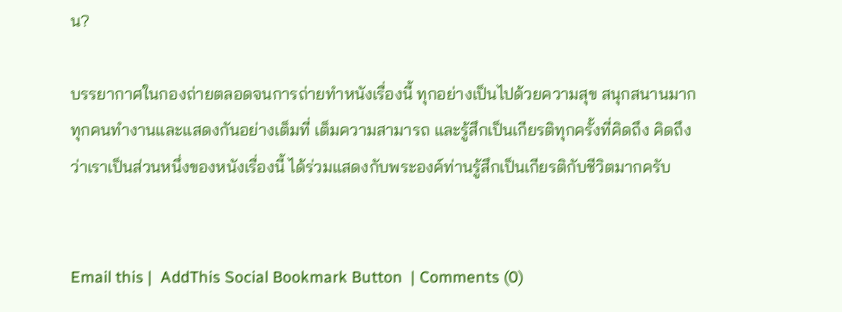น?

บรรยากาศในกองถ่ายตลอดจนการถ่ายทำหนังเรื่องนี้ ทุกอย่างเป็นไปด้วยความสุข สนุกสนานมาก ทุกคนทำงานและแสดงกันอย่างเต็มที่ เต็มความสามารถ และรู้สึกเป็นเกียรติทุกครั้งที่คิดถึง คิดถึงว่าเราเป็นส่วนหนึ่งของหนังเรื่องนี้ ได้ร่วมแสดงกับพระองค์ท่านรู้สึกเป็นเกียรติกับชีวิตมากครับ


Email this |  AddThis Social Bookmark Button  | Comments (0)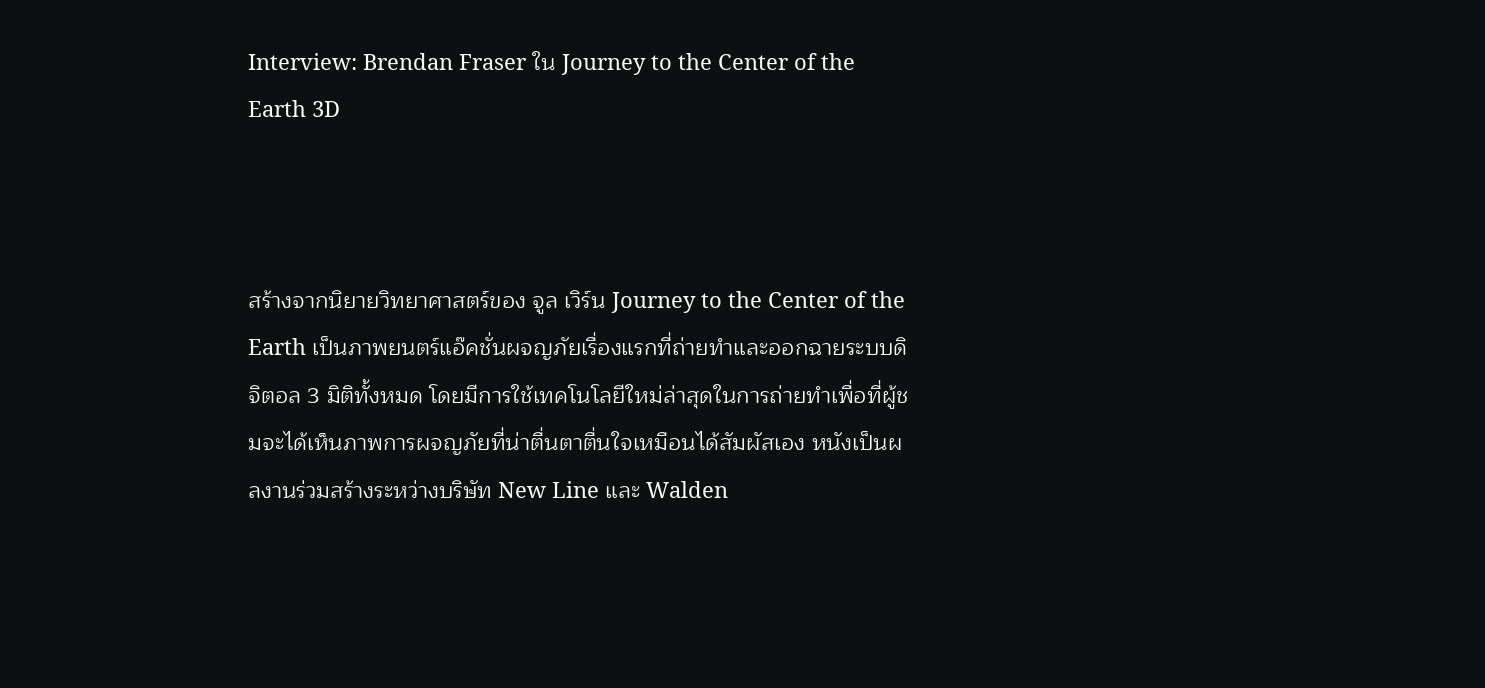Interview: Brendan Fraser ใน Journey to the Center of the Earth 3D



สร้างจากนิยายวิทยาศาสตร์ของ จูล เวิร์น Journey to the Center of the Earth เป็นภาพยนตร์แอ๊คชั่นผจญภัยเรื่องแรกที่ถ่ายทำและออกฉายระบบดิจิตอล 3 มิติทั้งหมด โดยมีการใช้เทคโนโลยีใหม่ล่าสุดในการถ่ายทำเพื่อที่ผู้ชมจะได้เห็นภาพการผจญภัยที่น่าตื่นตาตื่นใจเหมือนได้สัมผัสเอง หนังเป็นผลงานร่วมสร้างระหว่างบริษัท New Line และ Walden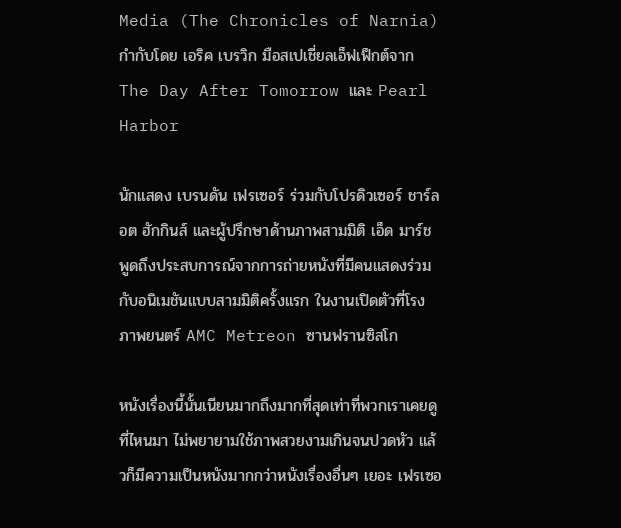Media (The Chronicles of Narnia) กำกับโดย เอริค เบรวิก มือสเปเชี่ยลเอ็ฟเฟ็กต์จาก The Day After Tomorrow และ Pearl Harbor

นักแสดง เบรนดัน เฟรเซอร์ ร่วมกับโปรดิวเซอร์ ชาร์ลอต ฮักกินส์ และผู้ปรึกษาด้านภาพสามมิติ เอ็ด มาร์ช พูดถึงประสบการณ์จากการถ่ายหนังที่มีคนแสดงร่วมกับอนิเมชันแบบสามมิติครั้งแรก ในงานเปิดตัวที่โรงภาพยนตร์ AMC Metreon ซานฟรานซิสโก

หนังเรื่องนี้นั้นเนียนมากถึงมากที่สุดเท่าที่พวกเราเคยดูที่ไหนมา ไม่พยายามใช้ภาพสวยงามเกินจนปวดหัว แล้วก็มีความเป็นหนังมากกว่าหนังเรื่องอื่นๆ เยอะ เฟรเซอ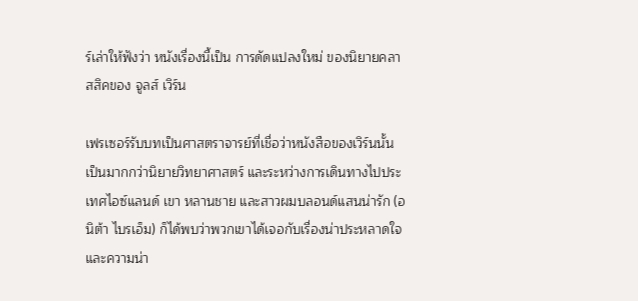ร์เล่าให้ฟังว่า หนังเรื่องนี้เป็น การดัดแปลงใหม่ ของนิยายคลาสสิคของ จูลส์ เวิร์น

เฟรเซอร์รับบทเป็นศาสตราจารย์ที่เชื่อว่าหนังสือของเวิร์นนั้นเป็นมากกว่านิยายวิทยาศาสตร์ และระหว่างการเดินทางไปประเทศไอซ์แลนด์ เขา หลานชาย และสาวผมบลอนด์แสนน่ารัก (อนิต้า ไบรเอ็ม) ก็ได้พบว่าพวกเขาได้เจอกับเรื่องน่าประหลาดใจและความน่า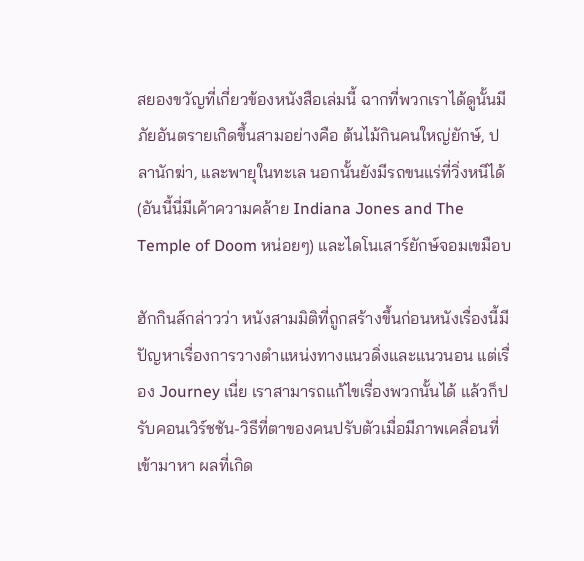สยองขวัญที่เกี่ยวข้องหนังสือเล่มนี้ ฉากที่พวกเราได้ดูนั้นมีภัยอันตรายเกิดขึ้นสามอย่างคือ ต้นไม้กินคนใหญ่ยักษ์, ปลานักฆ่า, และพายุในทะเล นอกนั้นยังมีรถขนแร่ที่วิ่งหนีได้ (อันนี้นี่มีเค้าความคล้าย Indiana Jones and The Temple of Doom หน่อยๆ) และไดโนเสาร์ยักษ์จอมเขมือบ

ฮักกินส์กล่าวว่า หนังสามมิติที่ถูกสร้างขึ้นก่อนหนังเรื่องนี้มีปัญหาเรื่องการวางตำแหน่งทางแนวดิ่งและแนวนอน แต่เรื่อง Journey เนี่ย เราสามารถแก้ไขเรื่องพวกนั้นได้ แล้วก็ปรับคอนเวิร์ชชัน-วิธีที่ตาของคนปรับตัวเมื่อมีภาพเคลื่อนที่เข้ามาหา ผลที่เกิด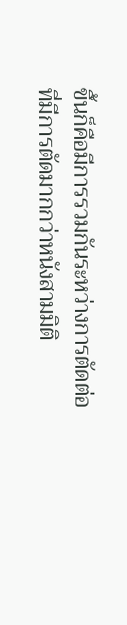ขึ้นก็คือมีการรวมกันระหว่างการตัดต่อที่มีการตัดมากกว่าหนังสามมิติ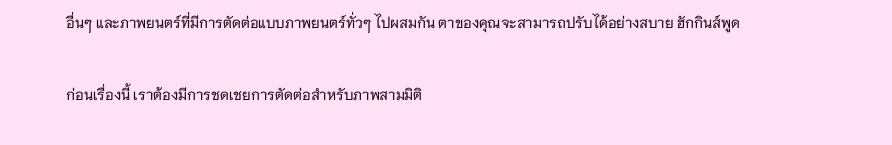อื่นๆ และภาพยนตร์ที่มีการตัดต่อแบบภาพยนตร์ทั่วๆ ไปผสมกัน ตาของคุณจะสามารถปรับได้อย่างสบาย ฮักกินส์พูด

ก่อนเรื่องนี้ เราต้องมีการชดเชยการตัดต่อสำหรับภาพสามมิติ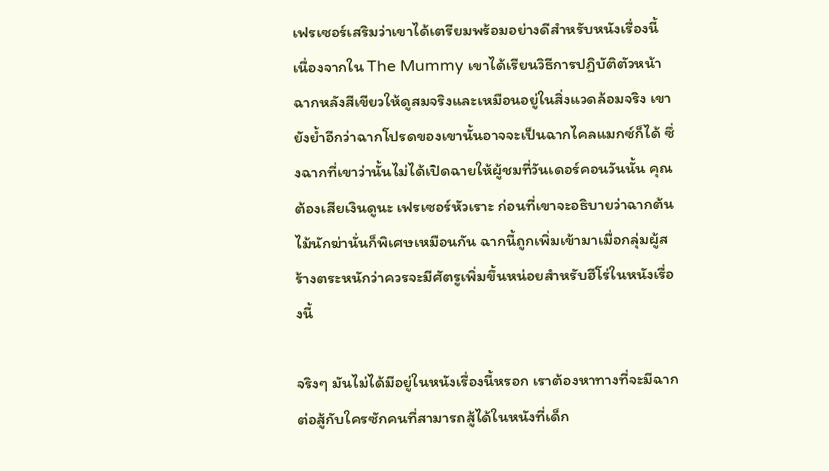เฟรเซอร์เสริมว่าเขาได้เตรียมพร้อมอย่างดีสำหรับหนังเรื่องนี้ เนื่องจากใน The Mummy เขาได้เรียนวิธีการปฏิบัติตัวหน้าฉากหลังสีเขียวให้ดูสมจริงและเหมือนอยู่ในสิ่งแวดล้อมจริง เขายังย้ำอีกว่าฉากโปรดของเขานั้นอาจจะเป็นฉากไคลแมกซ์ก็ได้ ซึ่งฉากที่เขาว่านั้นไม่ได้เปิดฉายให้ผู้ชมที่วันเดอร์คอนวันนั้น คุณต้องเสียเงินดูนะ เฟรเซอร์หัวเราะ ก่อนที่เขาจะอธิบายว่าฉากต้นไม้นักฆ่านั่นก็พิเศษเหมือนกัน ฉากนี้ถูกเพิ่มเข้ามาเมื่อกลุ่มผู้สร้างตระหนักว่าควรจะมีศัตรูเพิ่มขึ้นหน่อยสำหรับฮีโร่ในหนังเรื่องนี้

จริงๆ มันไม่ได้มีอยู่ในหนังเรื่องนี้หรอก เราต้องหาทางที่จะมีฉากต่อสู้กับใครซักคนที่สามารถสู้ได้ในหนังที่เด็ก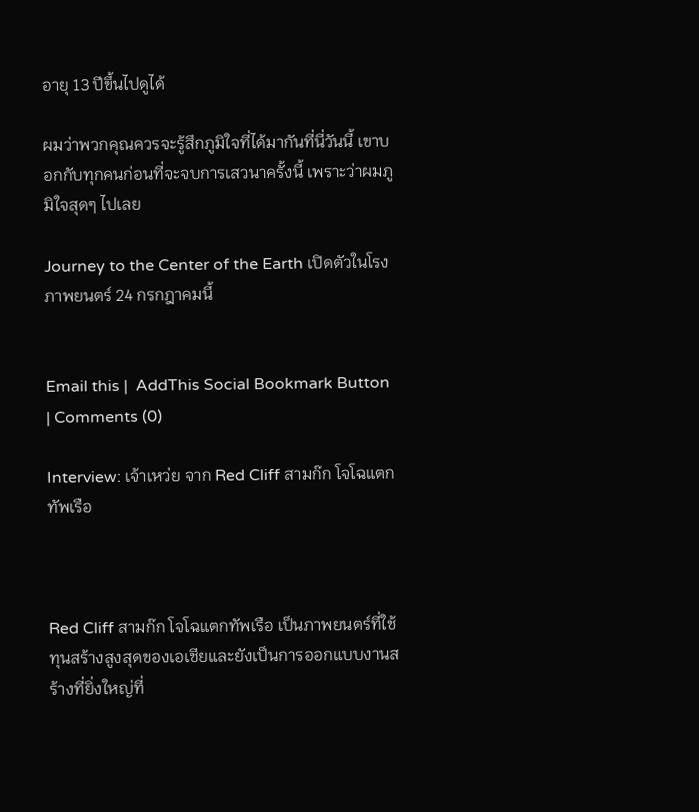อายุ 13 ปีขึ้นไปดูได้

ผมว่าพวกคุณควรจะรู้สึกภูมิใจที่ได้มากันที่นี่วันนี้ เขาบอกกับทุกคนก่อนที่จะจบการเสวนาครั้งนี้ เพราะว่าผมภูมิใจสุดๆ ไปเลย

Journey to the Center of the Earth เปิดตัวในโรงภาพยนตร์ 24 กรกฎาคมนี้


Email this |  AddThis Social Bookmark Button  | Comments (0)

Interview: เจ้าเหว่ย จาก Red Cliff สามก๊ก โจโฉแตกทัพเรือ



Red Cliff สามก๊ก โจโฉแตกทัพเรือ เป็นภาพยนตร์ที่ใช้ทุนสร้างสูงสุดของเอเชียและยังเป็นการออกแบบงานสร้างที่ยิ่งใหญ่ที่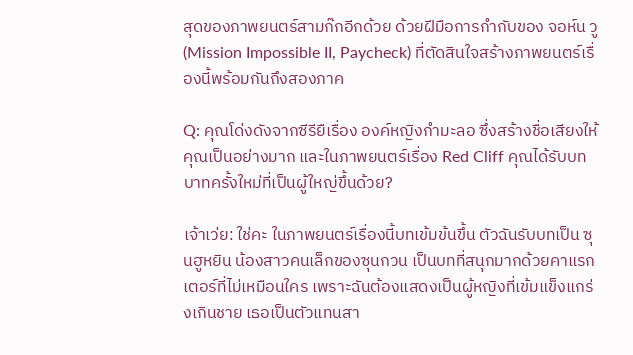สุดของภาพยนตร์สามก๊กอีกด้วย ด้วยฝีมือการกำกับของ จอห์น วู (Mission Impossible II, Paycheck) ที่ตัดสินใจสร้างภาพยนตร์เรื่องนี้พร้อมกันถึงสองภาค

Q: คุณโด่งดังจากซีรียืเรื่อง องค์หญิงกำมะลอ ซึ่งสร้างชื่อเสียงให้คุณเป็นอย่างมาก และในภาพยนตร์เรื่อง Red Cliff คุณได้รับบทบาทครั้งใหม่ที่เป็นผู้ใหญ่ขึ้นด้วย?

เจ้าเว่ย: ใช่คะ ในภาพยนตร์เรื่องนี้บทเข้มข้นขึ้น ตัวฉันรับบทเป็น ซุนฮูหยิน น้องสาวคนเล็กของซุนกวน เป็นบทที่สนุกมากด้วยคาแรกเตอร์ที่ไม่เหมือนใคร เพราะฉันต้องแสดงเป็นผู้หญิงที่เข้มแข็งแกร่งเกินชาย เธอเป็นตัวแทนสา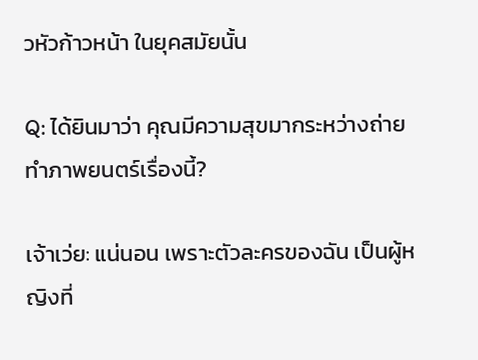วหัวก้าวหน้า ในยุคสมัยนั้น

Q: ได้ยินมาว่า คุณมีความสุขมากระหว่างถ่ายทำภาพยนตร์เรื่องนี้?

เจ้าเว่ย: แน่นอน เพราะตัวละครของฉัน เป็นผู้หญิงที่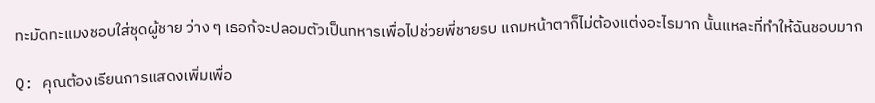ทะมัดทะแมงชอบใส่ชุดผู้ชาย ว่าง ๆ เธอก้จะปลอมตัวเป็นทหารเพื่อไปช่วยพี่ชายรบ แถมหน้าตาก็ไม่ต้องแต่งอะไรมาก นั้นแหละที่ทำให้ฉันชอบมาก

Q: คุณต้องเรียนการแสดงเพิ่มเพื่อ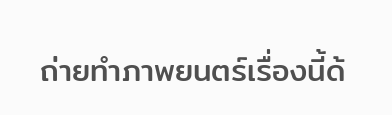ถ่ายทำภาพยนตร์เรื่องนี้ด้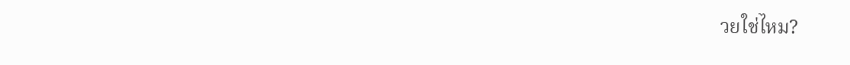วยใช่ไหม?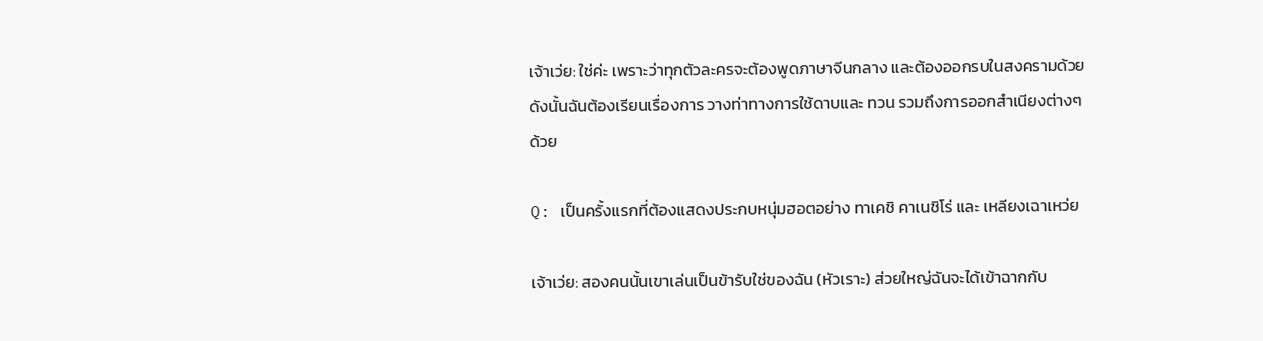เจ้าเว่ย: ใช่ค่ะ เพราะว่าทุกตัวละครจะต้องพูดภาษาจีนกลาง และต้องออกรบในสงครามด้วย ดังนั้นฉันต้องเรียนเรื่องการ วางท่าทางการใช้ดาบและ ทวน รวมถึงการออกสำเนียงต่างๆ ด้วย

Q: เป็นครั้งแรกที่ต้องแสดงประกบหนุ่มฮอตอย่าง ทาเคชิ คาเนชิโร่ และ เหลียงเฉาเหว่ย

เจ้าเว่ย: สองคนนั้นเขาเล่นเป็นข้ารับใช่ของฉัน (หัวเราะ) ส่วยใหญ่ฉันจะได้เข้าฉากกับ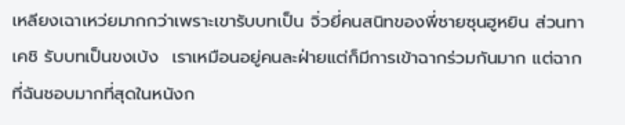เหลียงเฉาเหว่ยมากกว่าเพราะเขารับบทเป็น จิ่วยี่คนสนิทของพี่ชายซุนฮูหยิน ส่วนทาเคชิ รับบทเป็นขงเบ้ง  เราเหมือนอยู่คนละฝ่ายแต่ก็มีการเข้าฉากร่วมกันมาก แต่ฉากที่ฉันชอบมากที่สุดในหนังก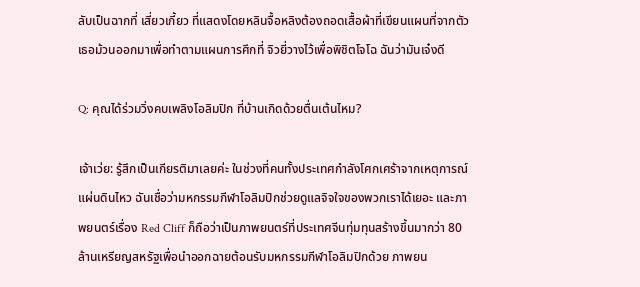ลับเป็นฉากที่ เสี่ยวเกี้ยว ที่แสดงโดยหลินจื้อหลิงต้องถอดเสื้อผ้าที่เขียนแผนที่จากตัวเธอม้วนออกมาเพื่อทำตามแผนการศึกที่ จิวยี่วางไว้เพื่อพิชิตโจโฉ ฉันว่ามันเจ๋งดี

Q: คุณได้ร่วมวิ่งคบเพลิงโอลิมปิก ที่บ้านเกิดด้วยตื่นเต้นไหม?

เจ้าเว่ย: รู้สึกเป็นเกียรติมาเลยค่ะ ในช่วงที่คนทั้งประเทศกำลังโศกเศร้าจากเหตุการณ์แผ่นดินไหว ฉันเชื่อว่ามหกรรมกีฬาโอลิมปิกช่วยดูแลจิจใจของพวกเราได้เยอะ และภาพยนตร์เรื่อง Red Cliff ก็ถือว่าเป็นภาพยนตร์ที่ประเทศจีนทุ่มทุนสร้างขึ้นมากว่า 80 ล้านเหรียญสหรัฐเพื่อนำออกฉายต้อนรับมหกรรมกีฬาโอลิมปิกด้วย ภาพยน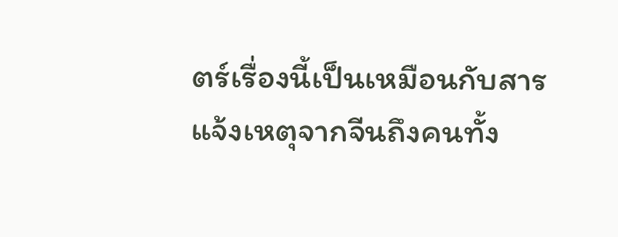ตร์เรื่องนี้เป็นเหมือนกับสารแจ้งเหตุจากจีนถึงคนทั้ง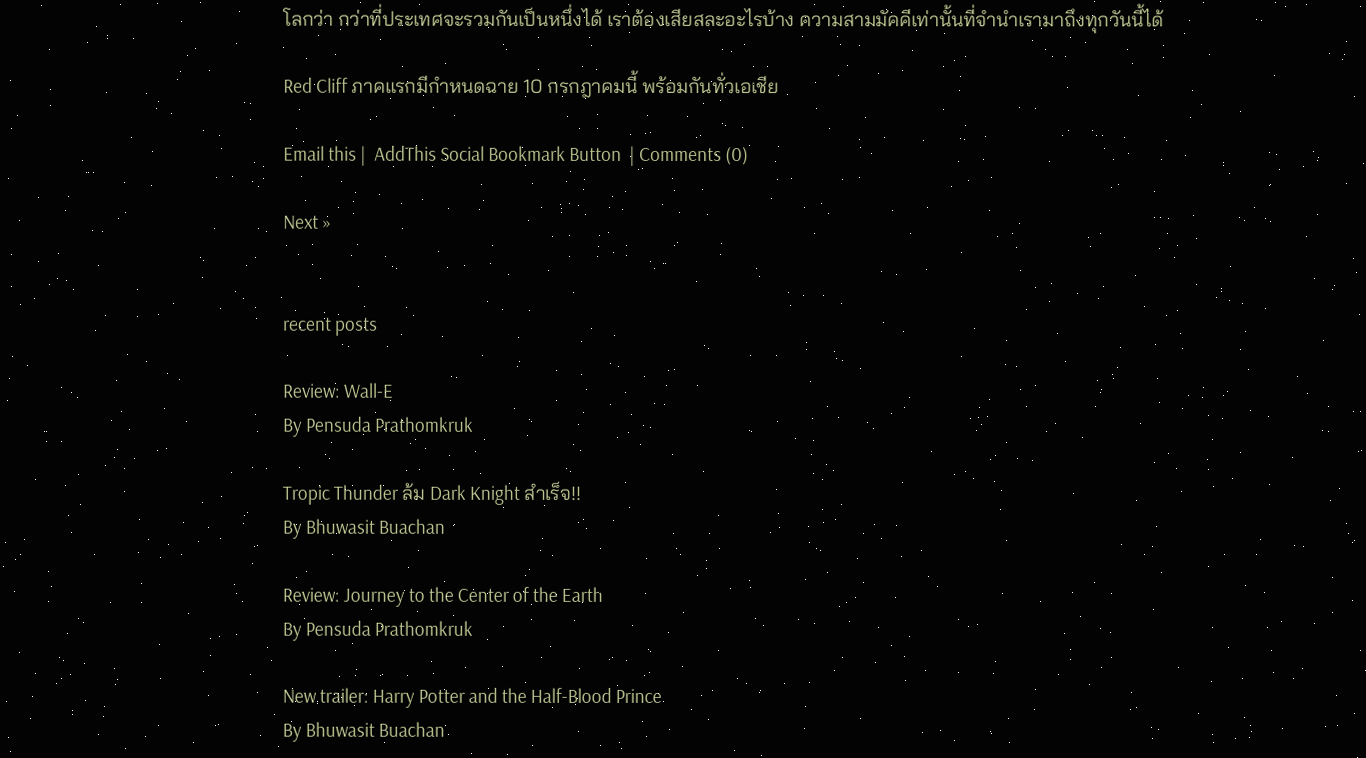โลกว่า กว่าที่ประเทศจะรวมกันเป็นหนึ่งได้ เราต้องเสียสละอะไรบ้าง ความสามมัคคีเท่านั้นที่จำนำเรามาถึงทุกวันนี้ได้

Red Cliff ภาคแรกมีกำหนดฉาย 10 กรกฎาคมนี้ พร้อมกันทั่วเอเชีย

Email this |  AddThis Social Bookmark Button  | Comments (0)

Next »


recent posts

Review: Wall-E
By Pensuda Prathomkruk

Tropic Thunder ล้ม Dark Knight สำเร็จ!!
By Bhuwasit Buachan

Review: Journey to the Center of the Earth
By Pensuda Prathomkruk

New trailer: Harry Potter and the Half-Blood Prince
By Bhuwasit Buachan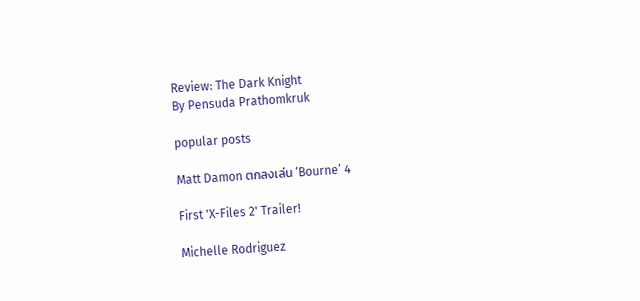Review: The Dark Knight
By Pensuda Prathomkruk

popular posts

Matt Damon ตกลงเล่น ‘Bourne’ 4

First 'X-Files 2' Trailer!

Michelle Rodriguez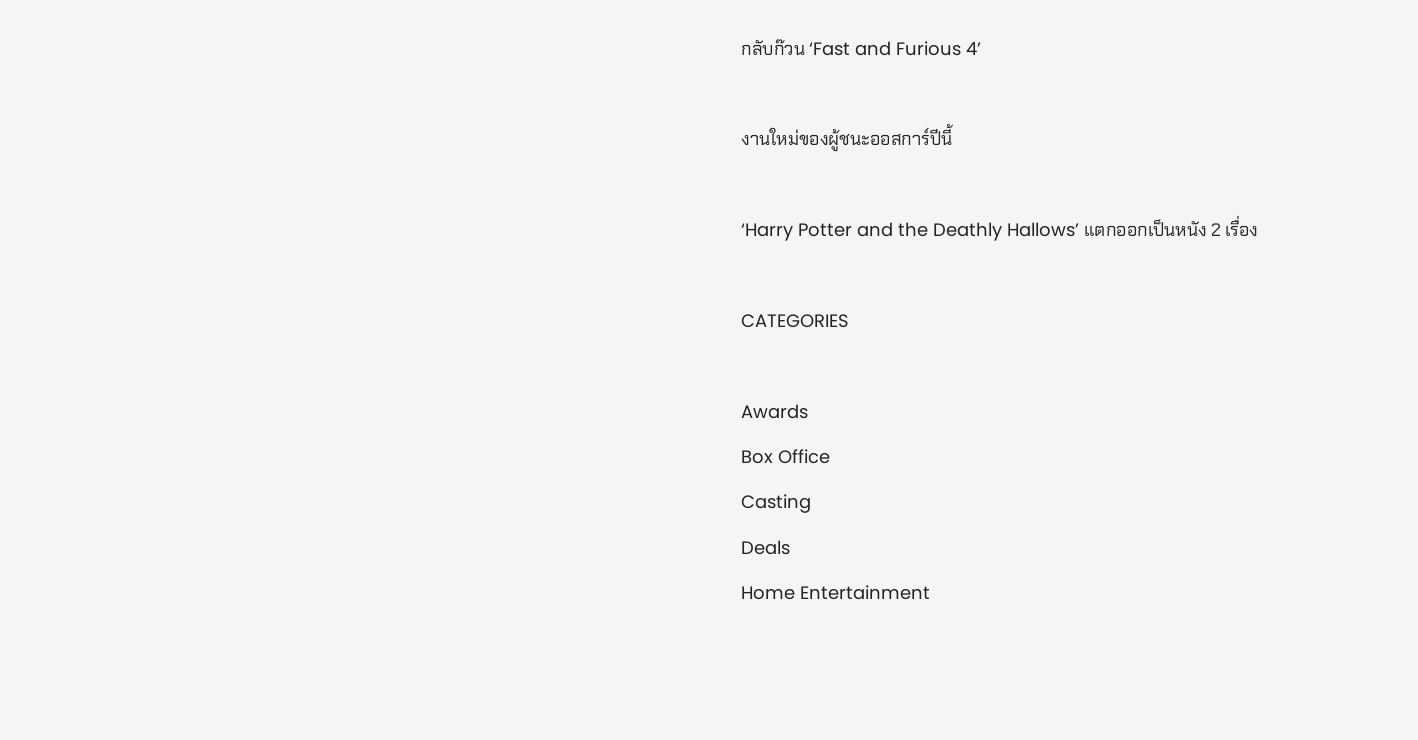กลับก๊วน ‘Fast and Furious 4’

งานใหม่ของผู้ชนะออสการ์ปีนี้

‘Harry Potter and the Deathly Hallows’ แตกออกเป็นหนัง 2 เรื่อง

CATEGORIES

Awards
Box Office
Casting
Deals
Home Entertainment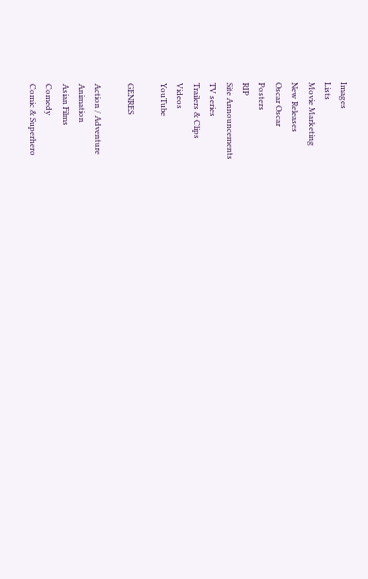Images
Lists
Movie Marketing
New Releases
Oscar Oscar
Posters
RIP
Site Announcements
TV series
Trailers & Clips
Videos
YouTube

GENRES

Action / Adventure
Animation
Asian Films
Comedy
Comic & Superhero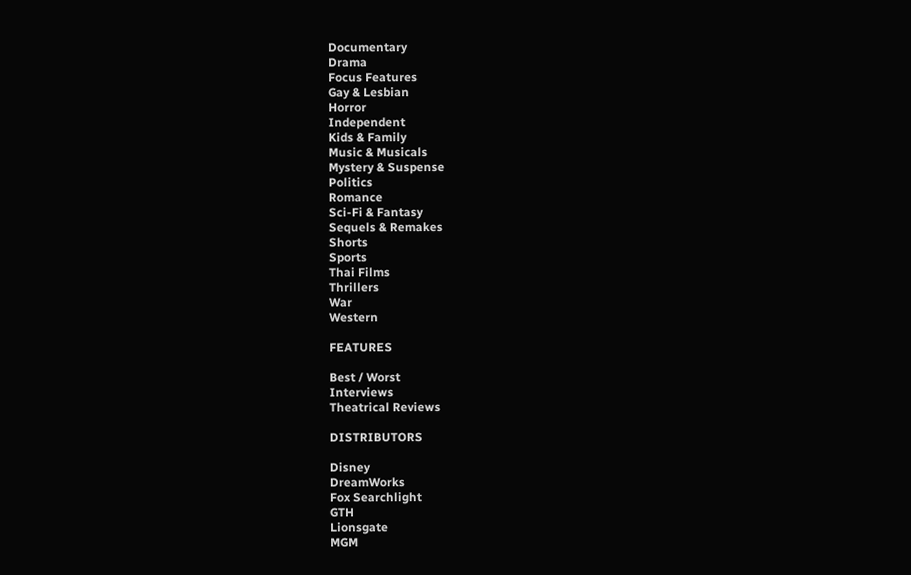Documentary
Drama
Focus Features
Gay & Lesbian
Horror
Independent
Kids & Family
Music & Musicals
Mystery & Suspense
Politics
Romance
Sci-Fi & Fantasy
Sequels & Remakes
Shorts
Sports
Thai Films
Thrillers
War
Western

FEATURES

Best / Worst
Interviews
Theatrical Reviews

DISTRIBUTORS

Disney
DreamWorks
Fox Searchlight
GTH
Lionsgate
MGM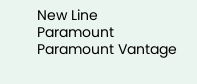New Line
Paramount
Paramount Vantage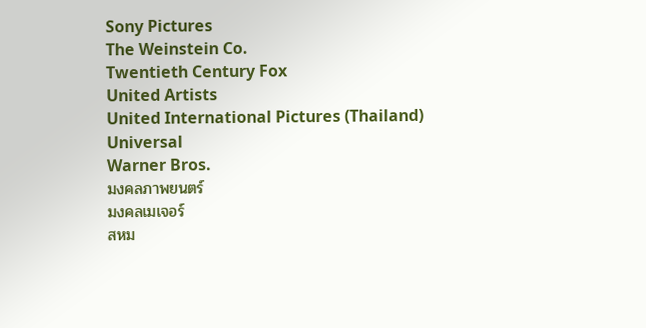Sony Pictures
The Weinstein Co.
Twentieth Century Fox
United Artists
United International Pictures (Thailand)
Universal
Warner Bros.
มงคลภาพยนตร์
มงคลเมเจอร์
สหม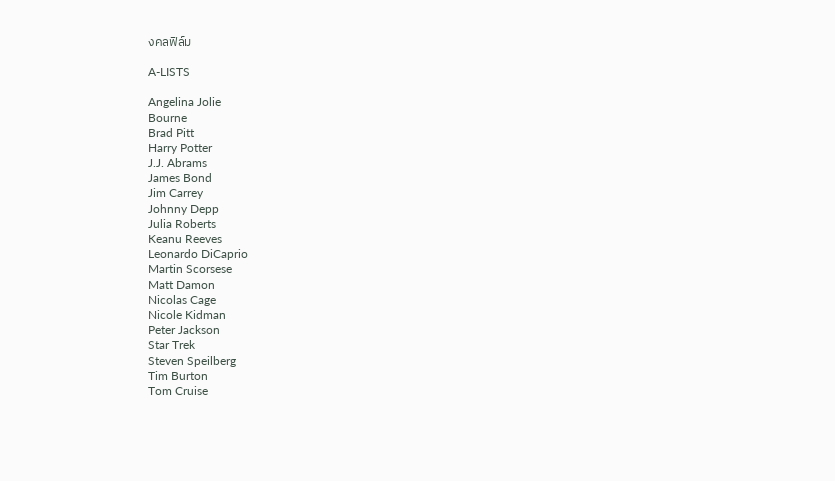งคลฟิล์ม

A-LISTS

Angelina Jolie
Bourne
Brad Pitt
Harry Potter
J.J. Abrams
James Bond
Jim Carrey
Johnny Depp
Julia Roberts
Keanu Reeves
Leonardo DiCaprio
Martin Scorsese
Matt Damon
Nicolas Cage
Nicole Kidman
Peter Jackson
Star Trek
Steven Speilberg
Tim Burton
Tom Cruise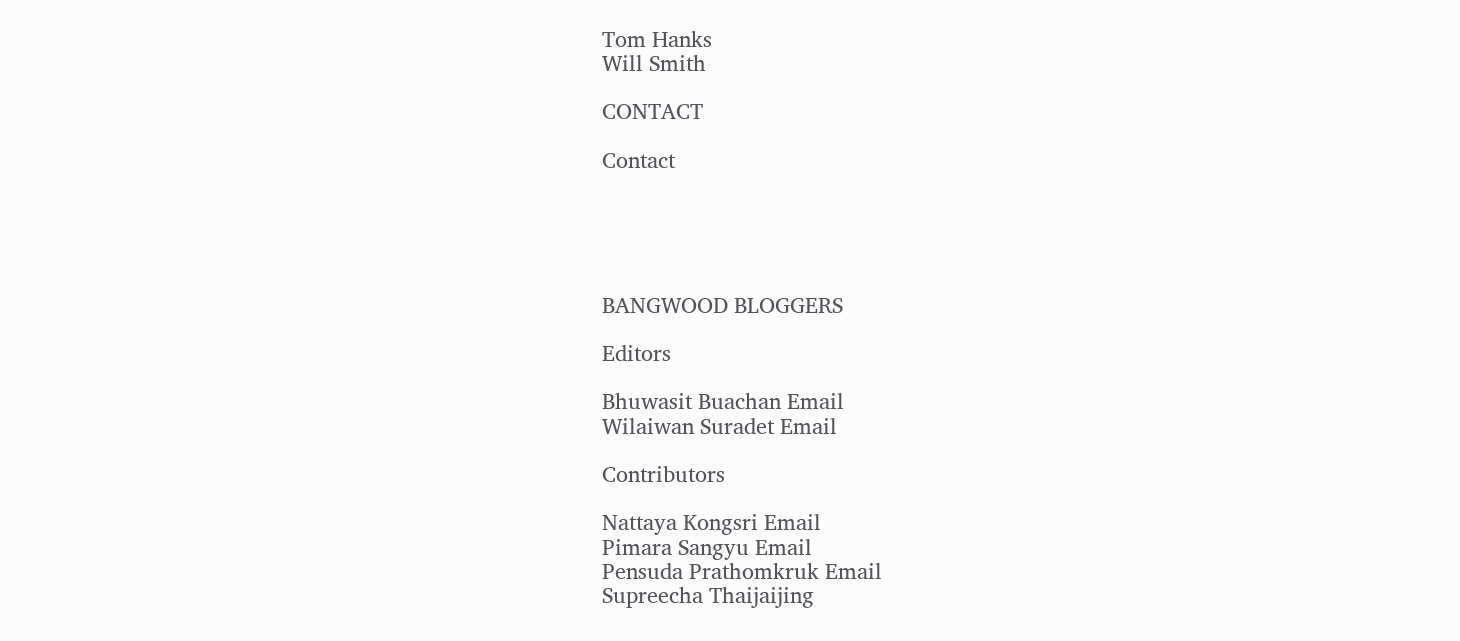Tom Hanks
Will Smith

CONTACT

Contact





BANGWOOD BLOGGERS

Editors

Bhuwasit Buachan Email
Wilaiwan Suradet Email

Contributors

Nattaya Kongsri Email
Pimara Sangyu Email
Pensuda Prathomkruk Email
Supreecha Thaijaijing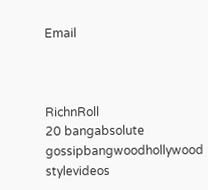Email



RichnRoll
20 bangabsolute gossipbangwoodhollywood stylevideos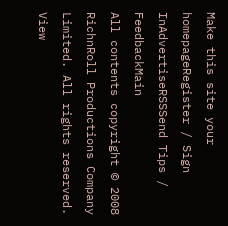Make this site your homepageRegister / Sign InAdvertiseRSSSend Tips / FeedbackMain
All contents copyright © 2008 RichnRoll Productions Company Limited. All rights reserved. View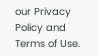our Privacy Policy and Terms of Use.